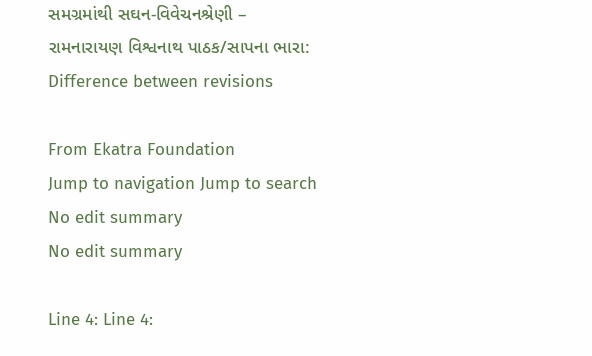સમગ્રમાંથી સઘન-વિવેચનશ્રેણી – રામનારાયણ વિશ્વનાથ પાઠક/સાપના ભારા: Difference between revisions

From Ekatra Foundation
Jump to navigation Jump to search
No edit summary
No edit summary

Line 4: Line 4: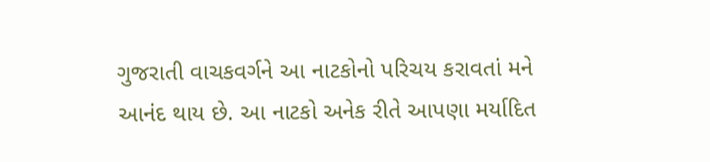ગુજરાતી વાચકવર્ગને આ નાટકોનો પરિચય કરાવતાં મને આનંદ થાય છે. આ નાટકો અનેક રીતે આપણા મર્યાદિત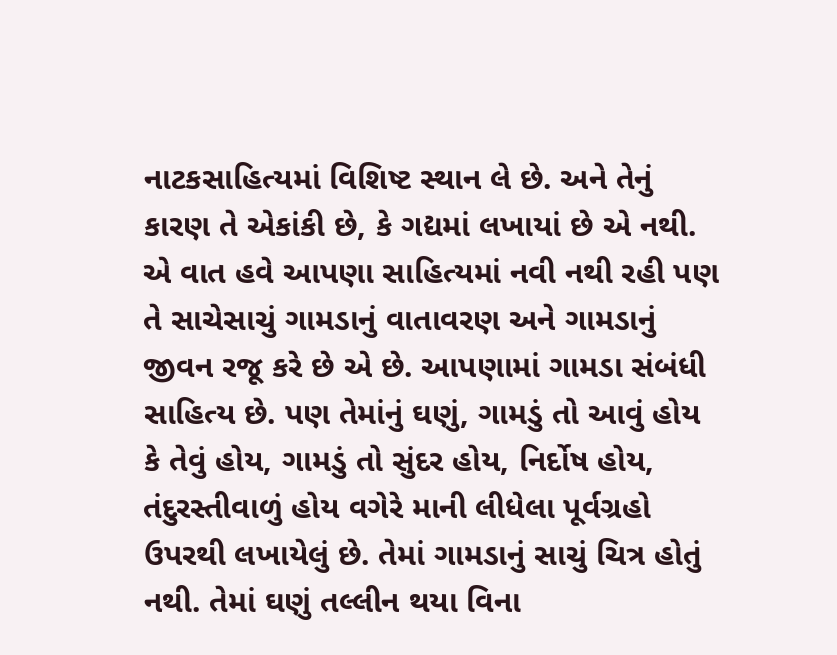નાટકસાહિત્યમાં વિશિષ્ટ સ્થાન લે છે. અને તેનું કારણ તે એકાંકી છે, કે ગદ્યમાં લખાયાં છે એ નથી. એ વાત હવે આપણા સાહિત્યમાં નવી નથી રહી પણ તે સાચેસાચું ગામડાનું વાતાવરણ અને ગામડાનું જીવન રજૂ કરે છે એ છે. આપણામાં ગામડા સંબંધી સાહિત્ય છે. પણ તેમાંનું ઘણું, ગામડું તો આવું હોય કે તેવું હોય, ગામડું તો સુંદર હોય, નિર્દોષ હોય, તંદુરસ્તીવાળું હોય વગેરે માની લીધેલા પૂર્વગ્રહો ઉપરથી લખાયેલું છે. તેમાં ગામડાનું સાચું ચિત્ર હોતું નથી. તેમાં ઘણું તલ્લીન થયા વિના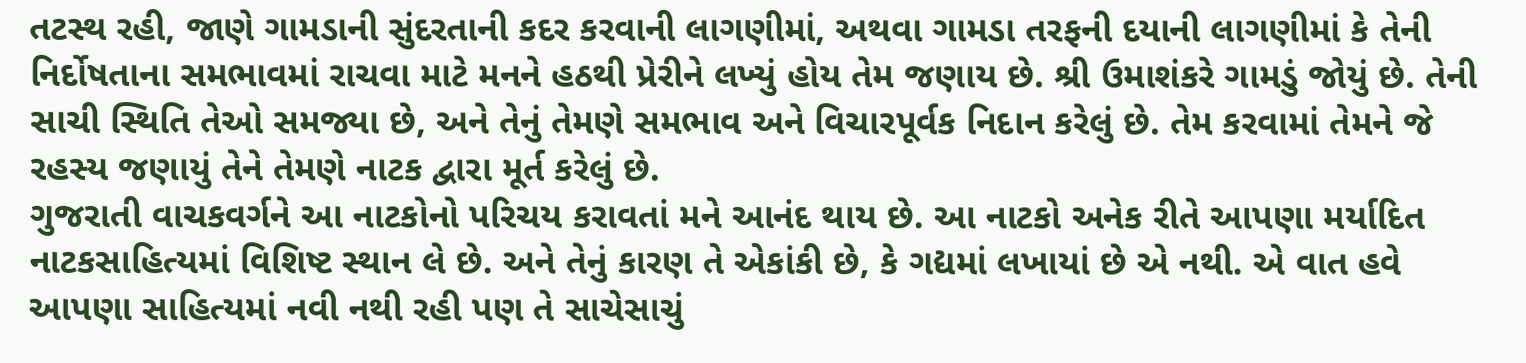તટસ્થ રહી, જાણે ગામડાની સુંદરતાની કદર કરવાની લાગણીમાં, અથવા ગામડા તરફની દયાની લાગણીમાં કે તેની નિર્દોષતાના સમભાવમાં રાચવા માટે મનને હઠથી પ્રેરીને લખ્યું હોય તેમ જણાય છે. શ્રી ઉમાશંકરે ગામડું જોયું છે. તેની સાચી સ્થિતિ તેઓ સમજ્યા છે, અને તેનું તેમણે સમભાવ અને વિચારપૂર્વક નિદાન કરેલું છે. તેમ કરવામાં તેમને જે રહસ્ય જણાયું તેને તેમણે નાટક દ્વારા મૂર્ત કરેલું છે.
ગુજરાતી વાચકવર્ગને આ નાટકોનો પરિચય કરાવતાં મને આનંદ થાય છે. આ નાટકો અનેક રીતે આપણા મર્યાદિત નાટકસાહિત્યમાં વિશિષ્ટ સ્થાન લે છે. અને તેનું કારણ તે એકાંકી છે, કે ગદ્યમાં લખાયાં છે એ નથી. એ વાત હવે આપણા સાહિત્યમાં નવી નથી રહી પણ તે સાચેસાચું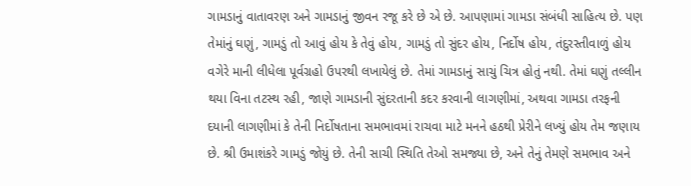ગામડાનું વાતાવરણ અને ગામડાનું જીવન રજૂ કરે છે એ છે. આપણામાં ગામડા સંબંધી સાહિત્ય છે. પણ તેમાંનું ઘણું, ગામડું તો આવું હોય કે તેવું હોય, ગામડું તો સુંદર હોય, નિર્દોષ હોય, તંદુરસ્તીવાળું હોય વગેરે માની લીધેલા પૂર્વગ્રહો ઉપરથી લખાયેલું છે. તેમાં ગામડાનું સાચું ચિત્ર હોતું નથી. તેમાં ઘણું તલ્લીન થયા વિના તટસ્થ રહી, જાણે ગામડાની સુંદરતાની કદર કરવાની લાગણીમાં, અથવા ગામડા તરફની દયાની લાગણીમાં કે તેની નિર્દોષતાના સમભાવમાં રાચવા માટે મનને હઠથી પ્રેરીને લખ્યું હોય તેમ જણાય છે. શ્રી ઉમાશંકરે ગામડું જોયું છે. તેની સાચી સ્થિતિ તેઓ સમજ્યા છે, અને તેનું તેમણે સમભાવ અને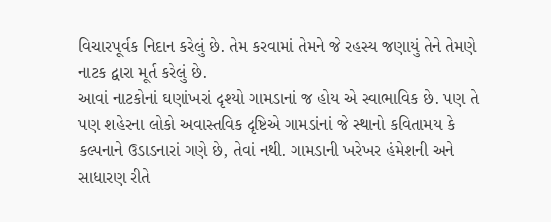વિચારપૂર્વક નિદાન કરેલું છે. તેમ કરવામાં તેમને જે રહસ્ય જણાયું તેને તેમણે નાટક દ્વારા મૂર્ત કરેલું છે.
આવાં નાટકોનાં ઘણાંખરાં દૃશ્યો ગામડાનાં જ હોય એ સ્વાભાવિક છે. પણ તે પણ શહેરના લોકો અવાસ્તવિક દૃષ્ટિએ ગામડાંનાં જે સ્થાનો કવિતામય કે કલ્પનાને ઉડાડનારાં ગણે છે, તેવાં નથી. ગામડાની ખરેખર હંમેશની અને સાધારણ રીતે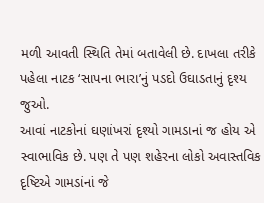મળી આવતી સ્થિતિ તેમાં બતાવેલી છે. દાખલા તરીકે પહેલા નાટક ‘સાપના ભારા’નું પડદો ઉઘાડતાનું દૃશ્ય જુઓ.
આવાં નાટકોનાં ઘણાંખરાં દૃશ્યો ગામડાનાં જ હોય એ સ્વાભાવિક છે. પણ તે પણ શહેરના લોકો અવાસ્તવિક દૃષ્ટિએ ગામડાંનાં જે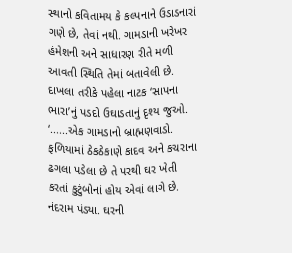સ્થાનો કવિતામય કે કલ્પનાને ઉડાડનારાં ગણે છે, તેવાં નથી. ગામડાની ખરેખર હંમેશની અને સાધારણ રીતે મળી આવતી સ્થિતિ તેમાં બતાવેલી છે. દાખલા તરીકે પહેલા નાટક ‘સાપના ભારા’નું પડદો ઉઘાડતાનું દૃશ્ય જુઓ.
‘......એક ગામડાનો બ્રાહ્મણવાડો. ફળિયામાં ઠેકઠેકાણે કાદવ અને કચરાના ઢગલા પડેલા છે તે પરથી ઘર ખેતી કરતાં કુટુંબોનાં હોય એવાં લાગે છે. નંદરામ પંડ્યા. ઘરની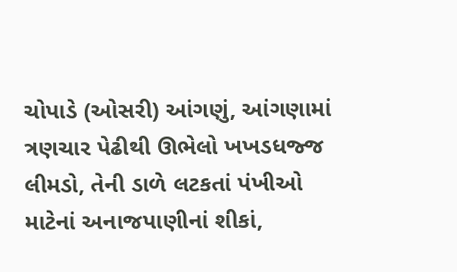ચોપાડે (ઓસરી) આંગણું, આંગણામાં ત્રણચાર પેઢીથી ઊભેલો ખખડધજ્જ લીમડો, તેની ડાળે લટકતાં પંખીઓ માટેનાં અનાજપાણીનાં શીકાં,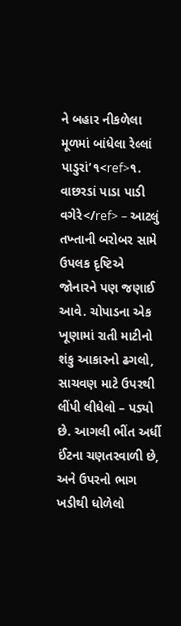ને બહાર નીકળેલા મૂળમાં બાંધેલા રેલ્લાં પાડુરાં’૧<ref>૧. વાછરડાં પાડા પાડી વગેરે</ref> – આટલું તખ્તાની બરોબર સામે ઉપલક દૃષ્ટિએ જોનારને પણ જણાઈ આવે. ચોપાડના એક ખૂણામાં રાતી માટીનો શંકુ આકારનો ઢગલો, સાચવણ માટે ઉપરથી લીંપી લીધેલો – પડ્યો છે. આગલી ભીંત અર્ધી ઈંટના ચણતરવાળી છે, અને ઉપરનો ભાગ ખડીથી ધોળેલો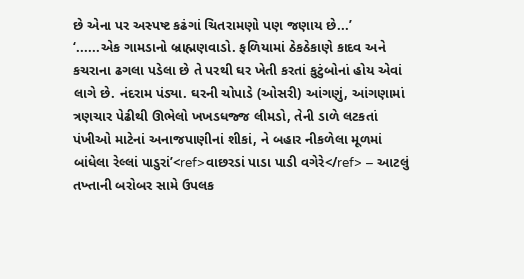છે એના પર અસ્પષ્ટ કઢંગાં ચિતરામણો પણ જણાય છે...’
‘......એક ગામડાનો બ્રાહ્મણવાડો. ફળિયામાં ઠેકઠેકાણે કાદવ અને કચરાના ઢગલા પડેલા છે તે પરથી ઘર ખેતી કરતાં કુટુંબોનાં હોય એવાં લાગે છે. નંદરામ પંડ્યા. ઘરની ચોપાડે (ઓસરી) આંગણું, આંગણામાં ત્રણચાર પેઢીથી ઊભેલો ખખડધજ્જ લીમડો, તેની ડાળે લટકતાં પંખીઓ માટેનાં અનાજપાણીનાં શીકાં, ને બહાર નીકળેલા મૂળમાં બાંધેલા રેલ્લાં પાડુરાં’<ref>વાછરડાં પાડા પાડી વગેરે</ref> – આટલું તખ્તાની બરોબર સામે ઉપલક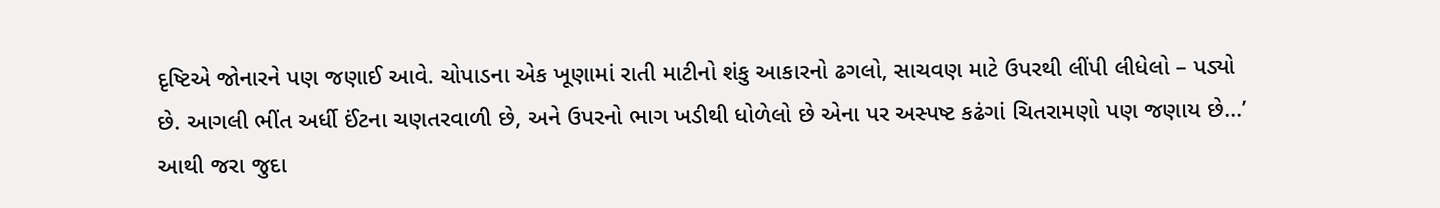દૃષ્ટિએ જોનારને પણ જણાઈ આવે. ચોપાડના એક ખૂણામાં રાતી માટીનો શંકુ આકારનો ઢગલો, સાચવણ માટે ઉપરથી લીંપી લીધેલો – પડ્યો છે. આગલી ભીંત અર્ધી ઈંટના ચણતરવાળી છે, અને ઉપરનો ભાગ ખડીથી ધોળેલો છે એના પર અસ્પષ્ટ કઢંગાં ચિતરામણો પણ જણાય છે...’
આથી જરા જુદા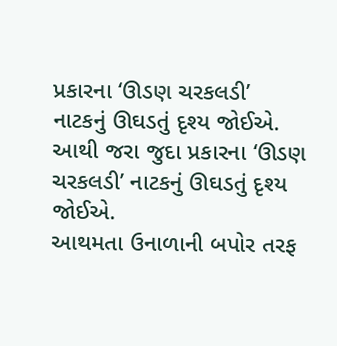પ્રકારના ‘ઊડણ ચરકલડી’ નાટકનું ઊઘડતું દૃશ્ય જોઈએ.
આથી જરા જુદા પ્રકારના ‘ઊડણ ચરકલડી’ નાટકનું ઊઘડતું દૃશ્ય જોઈએ.
આથમતા ઉનાળાની બપોર તરફ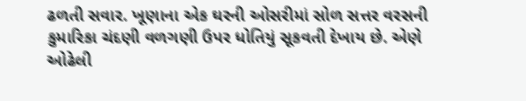ઢળતી સવાર. ખૂણાના એક ઘરની ઓસરીમાં સોળ સત્તર વરસની કુમારિકા ચંદણી વળગણી ઉપર ધોતિયું સૂકવતી દેખાય છે. એણે ઓઢેલી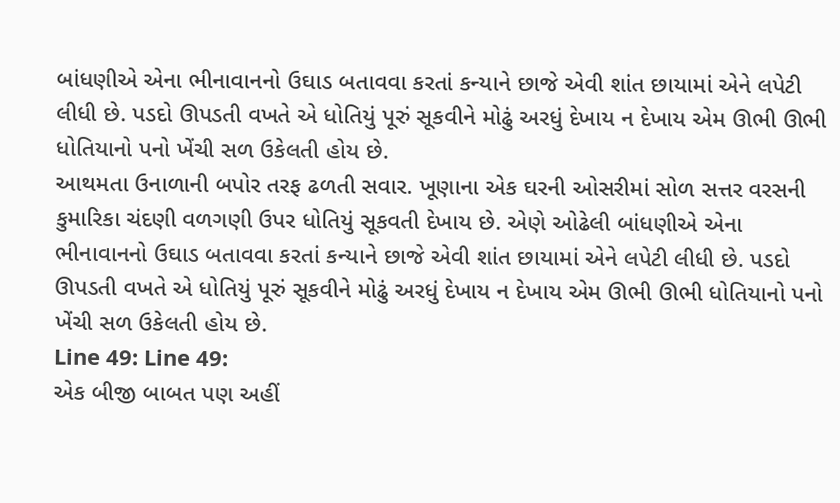બાંધણીએ એના ભીનાવાનનો ઉઘાડ બતાવવા કરતાં કન્યાને છાજે એવી શાંત છાયામાં એને લપેટી લીધી છે. પડદો ઊપડતી વખતે એ ધોતિયું પૂરું સૂકવીને મોઢું અરધું દેખાય ન દેખાય એમ ઊભી ઊભી ધોતિયાનો પનો ખેંચી સળ ઉકેલતી હોય છે.
આથમતા ઉનાળાની બપોર તરફ ઢળતી સવાર. ખૂણાના એક ઘરની ઓસરીમાં સોળ સત્તર વરસની કુમારિકા ચંદણી વળગણી ઉપર ધોતિયું સૂકવતી દેખાય છે. એણે ઓઢેલી બાંધણીએ એના ભીનાવાનનો ઉઘાડ બતાવવા કરતાં કન્યાને છાજે એવી શાંત છાયામાં એને લપેટી લીધી છે. પડદો ઊપડતી વખતે એ ધોતિયું પૂરું સૂકવીને મોઢું અરધું દેખાય ન દેખાય એમ ઊભી ઊભી ધોતિયાનો પનો ખેંચી સળ ઉકેલતી હોય છે.
Line 49: Line 49:
એક બીજી બાબત પણ અહીં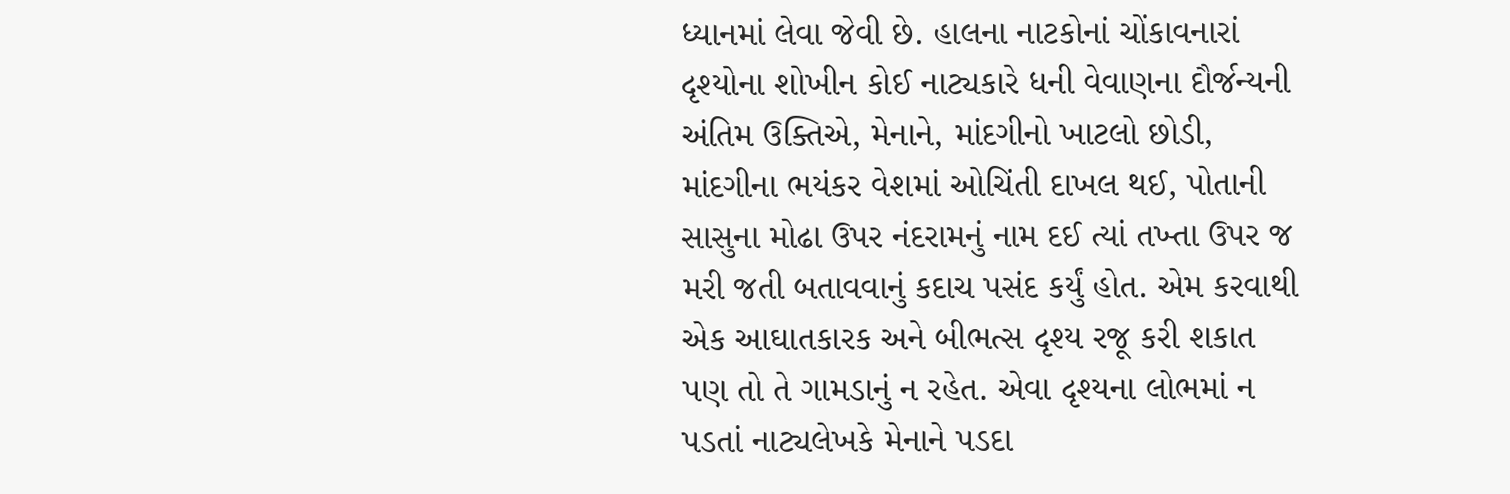ધ્યાનમાં લેવા જેવી છે. હાલના નાટકોનાં ચોંકાવનારાં દૃશ્યોના શોખીન કોઈ નાટ્યકારે ધની વેવાણના દૌર્જન્યની અંતિમ ઉક્તિએ, મેનાને, માંદગીનો ખાટલો છોડી, માંદગીના ભયંકર વેશમાં ઓચિંતી દાખલ થઈ, પોતાની સાસુના મોઢા ઉપર નંદરામનું નામ દઈ ત્યાં તખ્તા ઉપર જ મરી જતી બતાવવાનું કદાચ પસંદ કર્યું હોત. એમ કરવાથી એક આઘાતકારક અને બીભત્સ દૃશ્ય રજૂ કરી શકાત પણ તો તે ગામડાનું ન રહેત. એવા દૃશ્યના લોભમાં ન પડતાં નાટ્યલેખકે મેનાને પડદા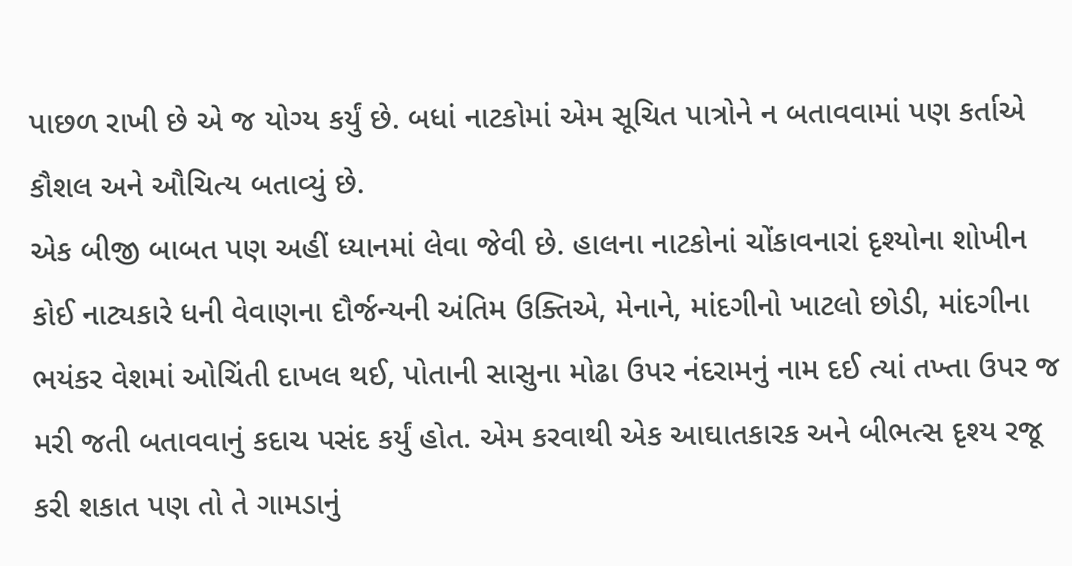પાછળ રાખી છે એ જ યોગ્ય કર્યું છે. બધાં નાટકોમાં એમ સૂચિત પાત્રોને ન બતાવવામાં પણ કર્તાએ કૌશલ અને ઔચિત્ય બતાવ્યું છે.
એક બીજી બાબત પણ અહીં ધ્યાનમાં લેવા જેવી છે. હાલના નાટકોનાં ચોંકાવનારાં દૃશ્યોના શોખીન કોઈ નાટ્યકારે ધની વેવાણના દૌર્જન્યની અંતિમ ઉક્તિએ, મેનાને, માંદગીનો ખાટલો છોડી, માંદગીના ભયંકર વેશમાં ઓચિંતી દાખલ થઈ, પોતાની સાસુના મોઢા ઉપર નંદરામનું નામ દઈ ત્યાં તખ્તા ઉપર જ મરી જતી બતાવવાનું કદાચ પસંદ કર્યું હોત. એમ કરવાથી એક આઘાતકારક અને બીભત્સ દૃશ્ય રજૂ કરી શકાત પણ તો તે ગામડાનું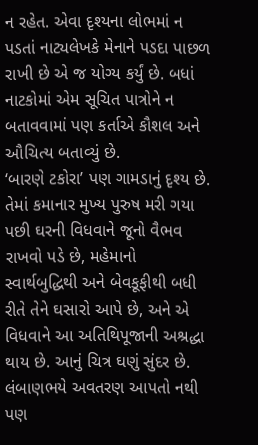ન રહેત. એવા દૃશ્યના લોભમાં ન પડતાં નાટ્યલેખકે મેનાને પડદા પાછળ રાખી છે એ જ યોગ્ય કર્યું છે. બધાં નાટકોમાં એમ સૂચિત પાત્રોને ન બતાવવામાં પણ કર્તાએ કૌશલ અને ઔચિત્ય બતાવ્યું છે.
‘બારણે ટકોરા’ પણ ગામડાનું દૃશ્ય છે. તેમાં કમાનાર મુખ્ય પુરુષ મરી ગયા પછી ઘરની વિધવાને જૂનો વૈભવ રાખવો પડે છે, મહેમાનો સ્વાર્થબુદ્ધિથી અને બેવકૂફીથી બધી રીતે તેને ઘસારો આપે છે, અને એ વિધવાને આ અતિથિપૂજાની અશ્રદ્ધા થાય છે. આનું ચિત્ર ઘણું સુંદર છે. લંબાણભયે અવતરણ આપતો નથી પણ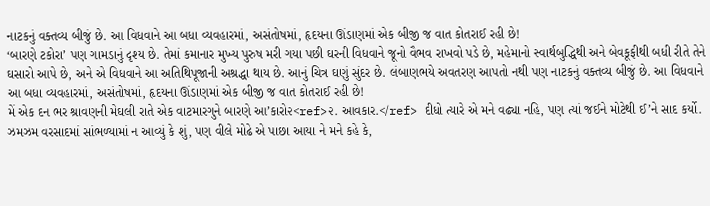નાટકનું વક્તવ્ય બીજું છે. આ વિધવાને આ બધા વ્યવહારમાં, અસંતોષમાં, હૃદયના ઊંડાણમાં એક બીજી જ વાત કોતરાઈ રહી છે!
‘બારણે ટકોરા’ પણ ગામડાનું દૃશ્ય છે. તેમાં કમાનાર મુખ્ય પુરુષ મરી ગયા પછી ઘરની વિધવાને જૂનો વૈભવ રાખવો પડે છે, મહેમાનો સ્વાર્થબુદ્ધિથી અને બેવકૂફીથી બધી રીતે તેને ઘસારો આપે છે, અને એ વિધવાને આ અતિથિપૂજાની અશ્રદ્ધા થાય છે. આનું ચિત્ર ઘણું સુંદર છે. લંબાણભયે અવતરણ આપતો નથી પણ નાટકનું વક્તવ્ય બીજું છે. આ વિધવાને આ બધા વ્યવહારમાં, અસંતોષમાં, હૃદયના ઊંડાણમાં એક બીજી જ વાત કોતરાઈ રહી છે!
મેં એક દન ભર શ્રાવણની મેઘલી રાતે એક વાટમારગુને બારણે આ’કારો૨<ref>૨. આવકાર.</ref> દીધો ત્યારે એ મને વઢ્યા નહિ, પણ ત્યાં જઈને મોટેથી ઈ’ને સાદ કર્યો. ઝમઝમ વરસાદમાં સાંભળ્યામાં ન આવ્યું કે શું, પણ વીલે મોઢે એ પાછા આયા ને મને કહે કે,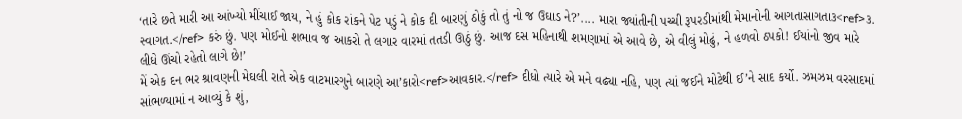‘તારે છતે મારી આ આંખ્યો મીંચાઈ જાય, ને હું કોક રાંકને પેટ પડું ને કોક દી બારણું ઠોકું તો તું નો જ ઉઘાડ ને?’.... મારા જ્યાંતીની પચ્ચી રૂપરડીમાંથી મેમાનોની આગતાસાગતા૩<ref>૩. સ્વાગત.</ref> કરું છું. પણ મોઈનો શભાવ જ આકરો તે લગાર વારમાં તતડી ઊઠું છું. આજ દસ મહિનાથી શમણામાં એ આવે છે, એ વીલું મોઢું, ને હળવો ઠપકો! ઈયાંનો જીવ મારે લીધે ઊંચો રહેતો લાગે છે!’
મેં એક દન ભર શ્રાવણની મેઘલી રાતે એક વાટમારગુને બારણે આ’કારો<ref>આવકાર.</ref> દીધો ત્યારે એ મને વઢ્યા નહિ, પણ ત્યાં જઈને મોટેથી ઈ’ને સાદ કર્યો. ઝમઝમ વરસાદમાં સાંભળ્યામાં ન આવ્યું કે શું,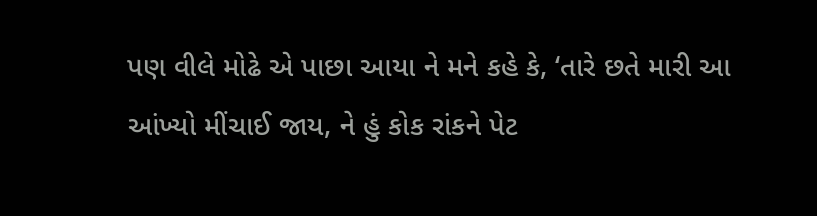પણ વીલે મોઢે એ પાછા આયા ને મને કહે કે, ‘તારે છતે મારી આ આંખ્યો મીંચાઈ જાય, ને હું કોક રાંકને પેટ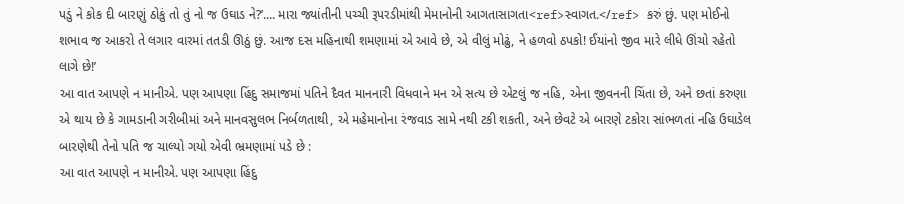પડું ને કોક દી બારણું ઠોકું તો તું નો જ ઉઘાડ ને?’.... મારા જ્યાંતીની પચ્ચી રૂપરડીમાંથી મેમાનોની આગતાસાગતા<ref>સ્વાગત.</ref> કરું છું. પણ મોઈનો શભાવ જ આકરો તે લગાર વારમાં તતડી ઊઠું છું. આજ દસ મહિનાથી શમણામાં એ આવે છે, એ વીલું મોઢું, ને હળવો ઠપકો! ઈયાંનો જીવ મારે લીધે ઊંચો રહેતો લાગે છે!’
આ વાત આપણે ન માનીએ. પણ આપણા હિંદુ સમાજમાં પતિને દૈવત માનનારી વિધવાને મન એ સત્ય છે એટલું જ નહિ, એના જીવનની ચિંતા છે, અને છતાં કરુણા એ થાય છે કે ગામડાની ગરીબીમાં અને માનવસુલભ નિર્બળતાથી, એ મહેમાનોના રંજવાડ સામે નથી ટકી શકતી, અને છેવટે એ બારણે ટકોરા સાંભળતાં નહિ ઉઘાડેલ બારણેથી તેનો પતિ જ ચાલ્યો ગયો એવી ભ્રમણામાં પડે છે :
આ વાત આપણે ન માનીએ. પણ આપણા હિંદુ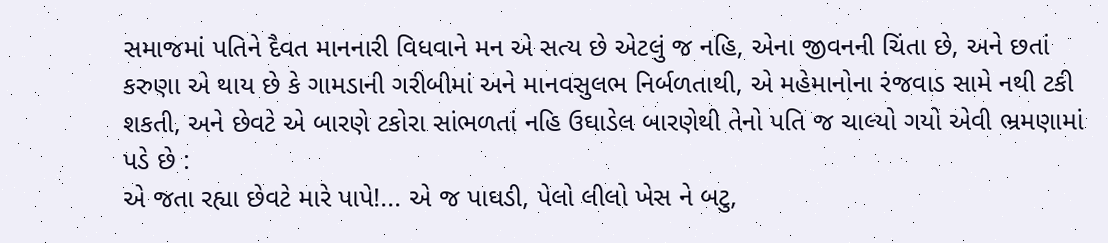સમાજમાં પતિને દૈવત માનનારી વિધવાને મન એ સત્ય છે એટલું જ નહિ, એના જીવનની ચિંતા છે, અને છતાં કરુણા એ થાય છે કે ગામડાની ગરીબીમાં અને માનવસુલભ નિર્બળતાથી, એ મહેમાનોના રંજવાડ સામે નથી ટકી શકતી, અને છેવટે એ બારણે ટકોરા સાંભળતાં નહિ ઉઘાડેલ બારણેથી તેનો પતિ જ ચાલ્યો ગયો એવી ભ્રમણામાં પડે છે :
એ જતા રહ્યા છેવટે મારે પાપે!... એ જ પાઘડી, પેલો લીલો ખેસ ને બટુ,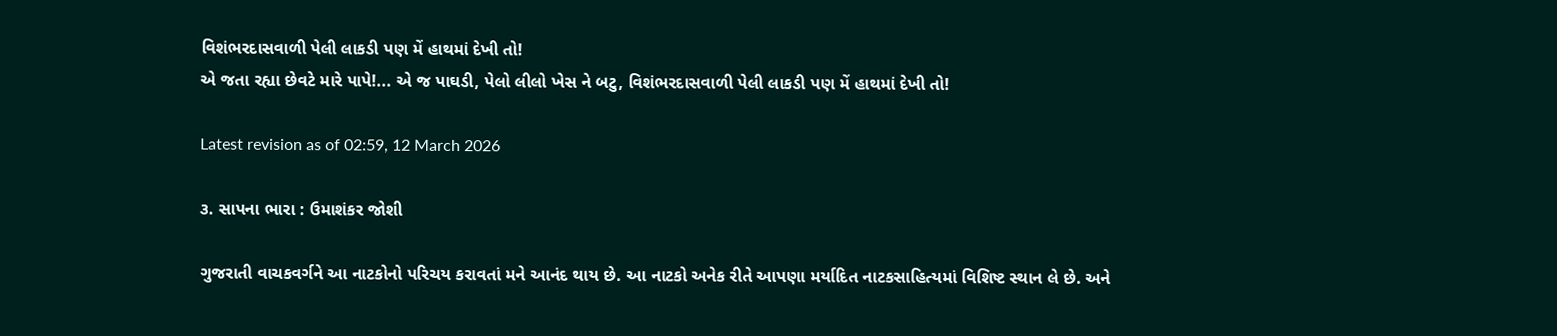વિશંભરદાસવાળી પેલી લાકડી પણ મેં હાથમાં દેખી તો!
એ જતા રહ્યા છેવટે મારે પાપે!... એ જ પાઘડી, પેલો લીલો ખેસ ને બટુ, વિશંભરદાસવાળી પેલી લાકડી પણ મેં હાથમાં દેખી તો!

Latest revision as of 02:59, 12 March 2026

૩. સાપના ભારા : ઉમાશંકર જોશી

ગુજરાતી વાચકવર્ગને આ નાટકોનો પરિચય કરાવતાં મને આનંદ થાય છે. આ નાટકો અનેક રીતે આપણા મર્યાદિત નાટકસાહિત્યમાં વિશિષ્ટ સ્થાન લે છે. અને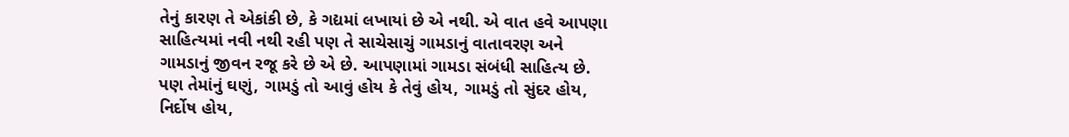તેનું કારણ તે એકાંકી છે, કે ગદ્યમાં લખાયાં છે એ નથી. એ વાત હવે આપણા સાહિત્યમાં નવી નથી રહી પણ તે સાચેસાચું ગામડાનું વાતાવરણ અને ગામડાનું જીવન રજૂ કરે છે એ છે. આપણામાં ગામડા સંબંધી સાહિત્ય છે. પણ તેમાંનું ઘણું, ગામડું તો આવું હોય કે તેવું હોય, ગામડું તો સુંદર હોય, નિર્દોષ હોય,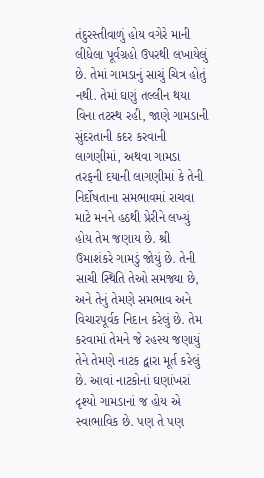તંદુરસ્તીવાળું હોય વગેરે માની લીધેલા પૂર્વગ્રહો ઉપરથી લખાયેલું છે. તેમાં ગામડાનું સાચું ચિત્ર હોતું નથી. તેમાં ઘણું તલ્લીન થયા વિના તટસ્થ રહી, જાણે ગામડાની સુંદરતાની કદર કરવાની લાગણીમાં, અથવા ગામડા તરફની દયાની લાગણીમાં કે તેની નિર્દોષતાના સમભાવમાં રાચવા માટે મનને હઠથી પ્રેરીને લખ્યું હોય તેમ જણાય છે. શ્રી ઉમાશંકરે ગામડું જોયું છે. તેની સાચી સ્થિતિ તેઓ સમજ્યા છે, અને તેનું તેમણે સમભાવ અને વિચારપૂર્વક નિદાન કરેલું છે. તેમ કરવામાં તેમને જે રહસ્ય જણાયું તેને તેમણે નાટક દ્વારા મૂર્ત કરેલું છે. આવાં નાટકોનાં ઘણાંખરાં દૃશ્યો ગામડાનાં જ હોય એ સ્વાભાવિક છે. પણ તે પણ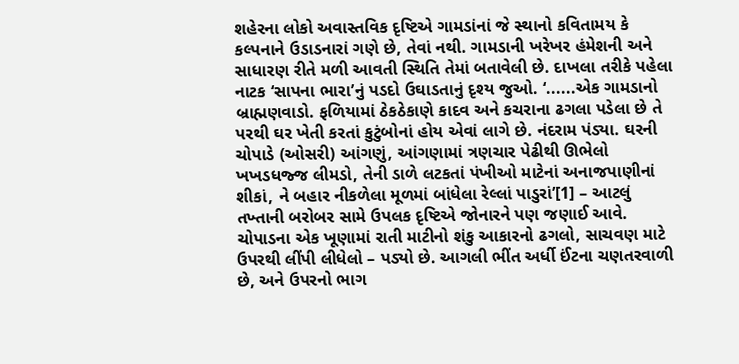શહેરના લોકો અવાસ્તવિક દૃષ્ટિએ ગામડાંનાં જે સ્થાનો કવિતામય કે કલ્પનાને ઉડાડનારાં ગણે છે, તેવાં નથી. ગામડાની ખરેખર હંમેશની અને સાધારણ રીતે મળી આવતી સ્થિતિ તેમાં બતાવેલી છે. દાખલા તરીકે પહેલા નાટક ‘સાપના ભારા’નું પડદો ઉઘાડતાનું દૃશ્ય જુઓ. ‘......એક ગામડાનો બ્રાહ્મણવાડો. ફળિયામાં ઠેકઠેકાણે કાદવ અને કચરાના ઢગલા પડેલા છે તે પરથી ઘર ખેતી કરતાં કુટુંબોનાં હોય એવાં લાગે છે. નંદરામ પંડ્યા. ઘરની ચોપાડે (ઓસરી) આંગણું, આંગણામાં ત્રણચાર પેઢીથી ઊભેલો ખખડધજ્જ લીમડો, તેની ડાળે લટકતાં પંખીઓ માટેનાં અનાજપાણીનાં શીકાં, ને બહાર નીકળેલા મૂળમાં બાંધેલા રેલ્લાં પાડુરાં’[1] – આટલું તખ્તાની બરોબર સામે ઉપલક દૃષ્ટિએ જોનારને પણ જણાઈ આવે. ચોપાડના એક ખૂણામાં રાતી માટીનો શંકુ આકારનો ઢગલો, સાચવણ માટે ઉપરથી લીંપી લીધેલો – પડ્યો છે. આગલી ભીંત અર્ધી ઈંટના ચણતરવાળી છે, અને ઉપરનો ભાગ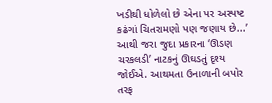ખડીથી ધોળેલો છે એના પર અસ્પષ્ટ કઢંગાં ચિતરામણો પણ જણાય છે...’ આથી જરા જુદા પ્રકારના ‘ઊડણ ચરકલડી’ નાટકનું ઊઘડતું દૃશ્ય જોઈએ. આથમતા ઉનાળાની બપોર તરફ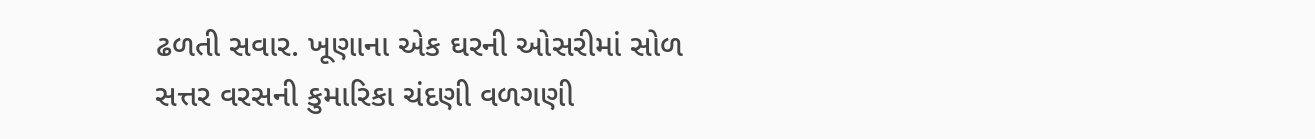ઢળતી સવાર. ખૂણાના એક ઘરની ઓસરીમાં સોળ સત્તર વરસની કુમારિકા ચંદણી વળગણી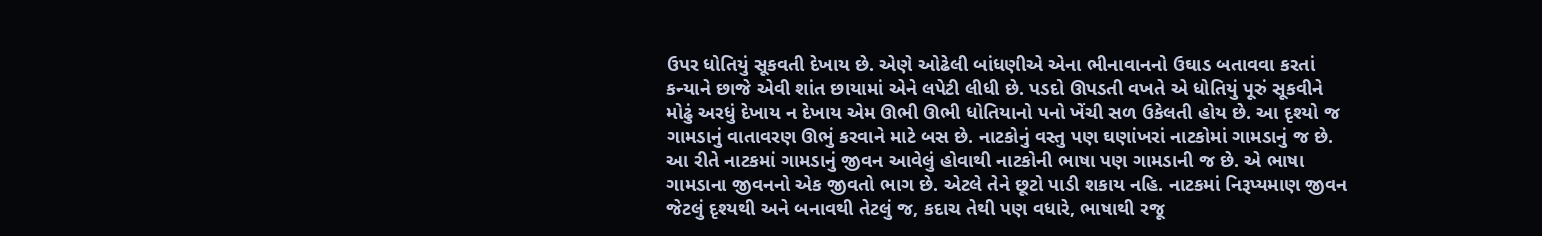ઉપર ધોતિયું સૂકવતી દેખાય છે. એણે ઓઢેલી બાંધણીએ એના ભીનાવાનનો ઉઘાડ બતાવવા કરતાં કન્યાને છાજે એવી શાંત છાયામાં એને લપેટી લીધી છે. પડદો ઊપડતી વખતે એ ધોતિયું પૂરું સૂકવીને મોઢું અરધું દેખાય ન દેખાય એમ ઊભી ઊભી ધોતિયાનો પનો ખેંચી સળ ઉકેલતી હોય છે. આ દૃશ્યો જ ગામડાનું વાતાવરણ ઊભું કરવાને માટે બસ છે. નાટકોનું વસ્તુ પણ ઘણાંખરાં નાટકોમાં ગામડાનું જ છે. આ રીતે નાટકમાં ગામડાનું જીવન આવેલું હોવાથી નાટકોની ભાષા પણ ગામડાની જ છે. એ ભાષા ગામડાના જીવનનો એક જીવતો ભાગ છે. એટલે તેને છૂટો પાડી શકાય નહિ. નાટકમાં નિરૂપ્યમાણ જીવન જેટલું દૃશ્યથી અને બનાવથી તેટલું જ, કદાચ તેથી પણ વધારે, ભાષાથી રજૂ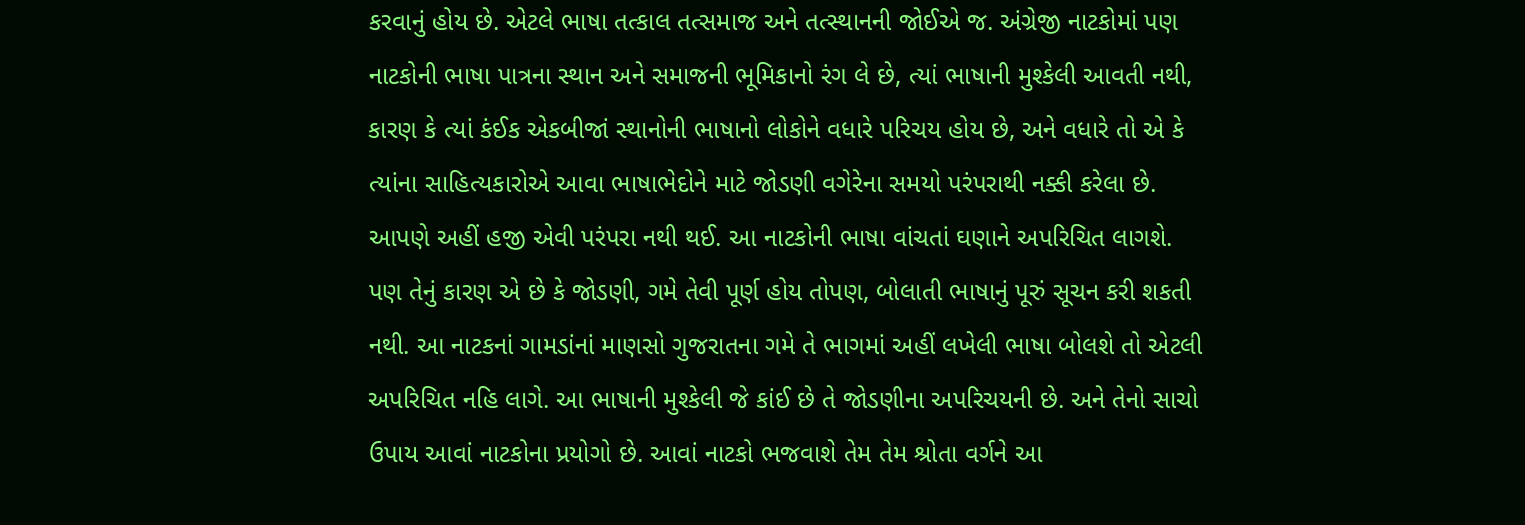કરવાનું હોય છે. એટલે ભાષા તત્કાલ તત્સમાજ અને તત્સ્થાનની જોઈએ જ. અંગ્રેજી નાટકોમાં પણ નાટકોની ભાષા પાત્રના સ્થાન અને સમાજની ભૂમિકાનો રંગ લે છે, ત્યાં ભાષાની મુશ્કેલી આવતી નથી, કારણ કે ત્યાં કંઈક એકબીજાં સ્થાનોની ભાષાનો લોકોને વધારે પરિચય હોય છે, અને વધારે તો એ કે ત્યાંના સાહિત્યકારોએ આવા ભાષાભેદોને માટે જોડણી વગેરેના સમયો પરંપરાથી નક્કી કરેલા છે. આપણે અહીં હજી એવી પરંપરા નથી થઈ. આ નાટકોની ભાષા વાંચતાં ઘણાને અપરિચિત લાગશે. પણ તેનું કારણ એ છે કે જોડણી, ગમે તેવી પૂર્ણ હોય તોપણ, બોલાતી ભાષાનું પૂરું સૂચન કરી શકતી નથી. આ નાટકનાં ગામડાંનાં માણસો ગુજરાતના ગમે તે ભાગમાં અહીં લખેલી ભાષા બોલશે તો એટલી અપરિચિત નહિ લાગે. આ ભાષાની મુશ્કેલી જે કાંઈ છે તે જોડણીના અપરિચયની છે. અને તેનો સાચો ઉપાય આવાં નાટકોના પ્રયોગો છે. આવાં નાટકો ભજવાશે તેમ તેમ શ્રોતા વર્ગને આ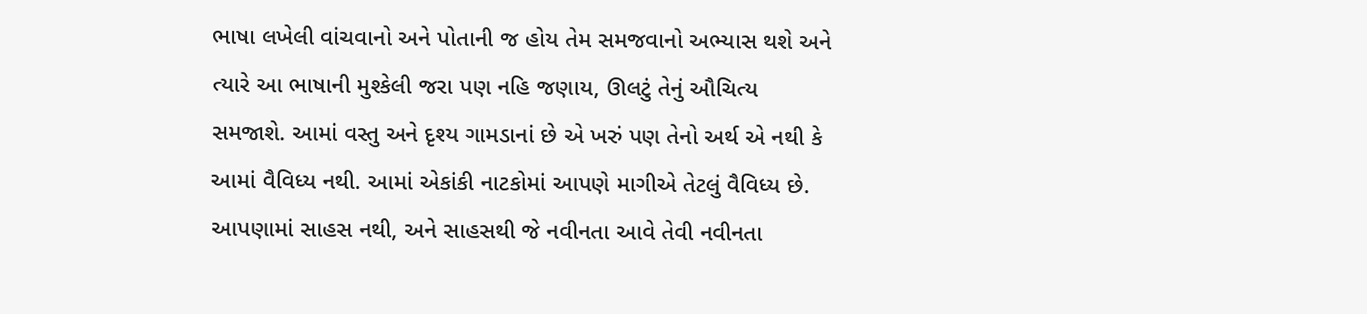ભાષા લખેલી વાંચવાનો અને પોતાની જ હોય તેમ સમજવાનો અભ્યાસ થશે અને ત્યારે આ ભાષાની મુશ્કેલી જરા પણ નહિ જણાય, ઊલટું તેનું ઔચિત્ય સમજાશે. આમાં વસ્તુ અને દૃશ્ય ગામડાનાં છે એ ખરું પણ તેનો અર્થ એ નથી કે આમાં વૈવિધ્ય નથી. આમાં એકાંકી નાટકોમાં આપણે માગીએ તેટલું વૈવિધ્ય છે. આપણામાં સાહસ નથી, અને સાહસથી જે નવીનતા આવે તેવી નવીનતા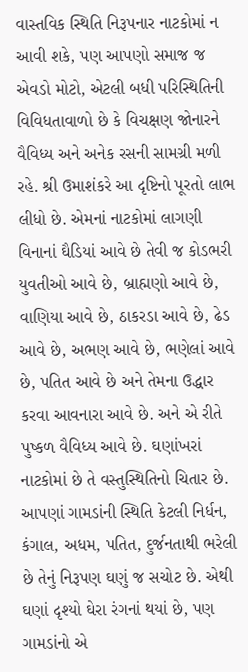વાસ્તવિક સ્થિતિ નિરૂપનાર નાટકોમાં ન આવી શકે, પણ આપણો સમાજ જ એવડો મોટો, એટલી બધી પરિસ્થિતિની વિવિધતાવાળો છે કે વિચક્ષણ જોનારને વૈવિધ્ય અને અનેક રસની સામગ્રી મળી રહે. શ્રી ઉમાશંકરે આ દૃષ્ટિનો પૂરતો લાભ લીધો છે. એમનાં નાટકોમાં લાગણી વિનાનાં ઘૈડિયાં આવે છે તેવી જ કોડભરી યુવતીઓ આવે છે, બ્રાહ્મણો આવે છે, વાણિયા આવે છે, ઠાકરડા આવે છે, ઢેડ આવે છે, અભણ આવે છે, ભણેલાં આવે છે, પતિત આવે છે અને તેમના ઉદ્ધાર કરવા આવનારા આવે છે. અને એ રીતે પુષ્કળ વૈવિધ્ય આવે છે. ઘણાંખરાં નાટકોમાં છે તે વસ્તુસ્થિતિનો ચિતાર છે. આપણાં ગામડાંની સ્થિતિ કેટલી નિર્ધન, કંગાલ, અધમ, પતિત, દુર્જનતાથી ભરેલી છે તેનું નિરૂપણ ઘણું જ સચોટ છે. એથી ઘણાં દૃશ્યો ઘેરા રંગનાં થયાં છે, પણ ગામડાંનો એ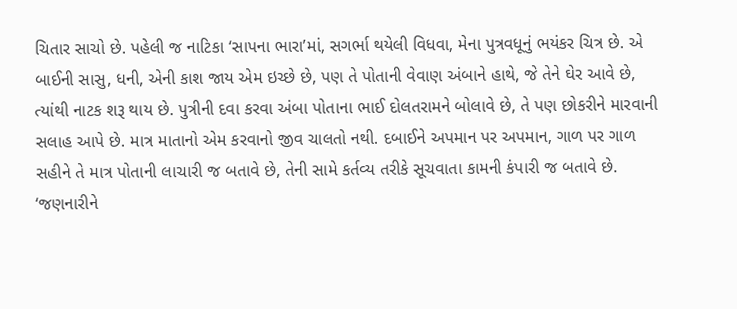ચિતાર સાચો છે. પહેલી જ નાટિકા ‘સાપના ભારા’માં, સગર્ભા થયેલી વિધવા, મેના પુત્રવધૂનું ભયંકર ચિત્ર છે. એ બાઈની સાસુ, ધની, એની કાશ જાય એમ ઇચ્છે છે, પણ તે પોતાની વેવાણ અંબાને હાથે, જે તેને ઘેર આવે છે, ત્યાંથી નાટક શરૂ થાય છે. પુત્રીની દવા કરવા અંબા પોતાના ભાઈ દોલતરામને બોલાવે છે, તે પણ છોકરીને મારવાની સલાહ આપે છે. માત્ર માતાનો એમ કરવાનો જીવ ચાલતો નથી. દબાઈને અપમાન પર અપમાન, ગાળ પર ગાળ સહીને તે માત્ર પોતાની લાચારી જ બતાવે છે, તેની સામે કર્તવ્ય તરીકે સૂચવાતા કામની કંપારી જ બતાવે છે. ‘જણનારીને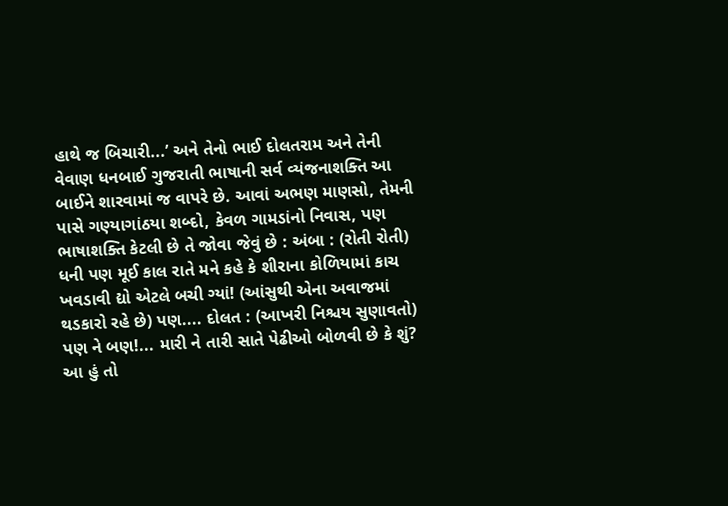હાથે જ બિચારી...’ અને તેનો ભાઈ દોલતરામ અને તેની વેવાણ ધનબાઈ ગુજરાતી ભાષાની સર્વ વ્યંજનાશક્તિ આ બાઈને શારવામાં જ વાપરે છે. આવાં અભણ માણસો, તેમની પાસે ગણ્યાગાંઠયા શબ્દો, કેવળ ગામડાંનો નિવાસ, પણ ભાષાશક્તિ કેટલી છે તે જોવા જેવું છે : અંબા : (રોતી રોતી) ધની પણ મૂઈ કાલ રાતે મને કહે કે શીરાના કોળિયામાં કાચ ખવડાવી દ્યો એટલે બચી ગ્યાં! (આંસુથી એના અવાજમાં થડકારો રહે છે) પણ.... દોલત : (આખરી નિશ્ચય સુણાવતો) પણ ને બણ!... મારી ને તારી સાતે પેઢીઓ બોળવી છે કે શું? આ હું તો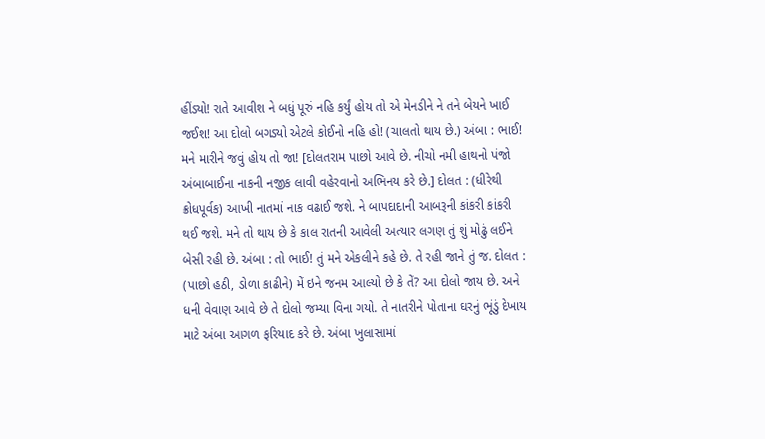હીંડ્યો! રાતે આવીશ ને બધું પૂરું નહિ કર્યું હોય તો એ મેનડીને ને તને બેયને ખાઈ જઈશ! આ દોલો બગડ્યો એટલે કોઈનો નહિ હો! (ચાલતો થાય છે.) અંબા : ભાઈ! મને મારીને જવું હોય તો જા! [દોલતરામ પાછો આવે છે. નીચો નમી હાથનો પંજો અંબાબાઈના નાકની નજીક લાવી વહેરવાનો અભિનય કરે છે.] દોલત : (ધીરેથી ક્રોધપૂર્વક) આખી નાતમાં નાક વઢાઈ જશે. ને બાપદાદાની આબરૂની કાંકરી કાંકરી થઈ જશે. મને તો થાય છે કે કાલ રાતની આવેલી અત્યાર લગણ તું શું મોઢું લઈને બેસી રહી છે. અંબા : તો ભાઈ! તું મને એકલીને કહે છે. તે રહી જાને તું જ. દોલત : (પાછો હઠી, ડોળા કાઢીને) મેં ઇને જનમ આલ્યો છે કે તેં? આ દોલો જાય છે. અને ધની વેવાણ આવે છે તે દોલો જમ્યા વિના ગયો. તે નાતરીને પોતાના ઘરનું ભૂંડું દેખાય માટે અંબા આગળ ફરિયાદ કરે છે. અંબા ખુલાસામાં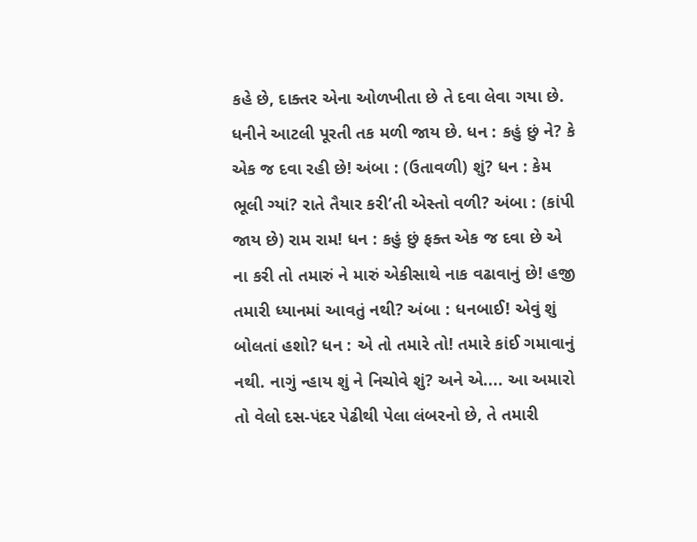કહે છે, દાક્તર એના ઓળખીતા છે તે દવા લેવા ગયા છે. ધનીને આટલી પૂરતી તક મળી જાય છે. ધન : કહું છું ને? કે એક જ દવા રહી છે! અંબા : (ઉતાવળી) શું? ધન : કેમ ભૂલી ગ્યાં? રાતે તૈયાર કરી’તી એસ્તો વળી? અંબા : (કાંપી જાય છે) રામ રામ! ધન : કહું છું ફક્ત એક જ દવા છે એ ના કરી તો તમારું ને મારું એકીસાથે નાક વઢાવાનું છે! હજી તમારી ધ્યાનમાં આવતું નથી? અંબા : ધનબાઈ! એવું શું બોલતાં હશો? ધન : એ તો તમારે તો! તમારે કાંઈ ગમાવાનું નથી. નાગું ન્હાય શું ને નિચોવે શું? અને એ.... આ અમારો તો વેલો દસ-પંદર પેઢીથી પેલા લંબરનો છે, તે તમારી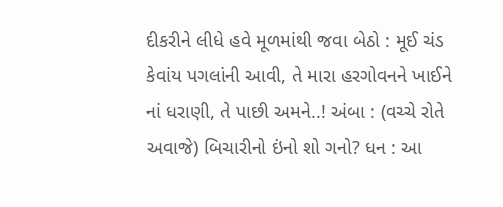દીકરીને લીધે હવે મૂળમાંથી જવા બેઠો : મૂઈ ચંડ કેવાંય પગલાંની આવી, તે મારા હરગોવનને ખાઈને નાં ધરાણી, તે પાછી અમને..! અંબા : (વચ્ચે રોતે અવાજે) બિચારીનો ઇંનો શો ગનો? ધન : આ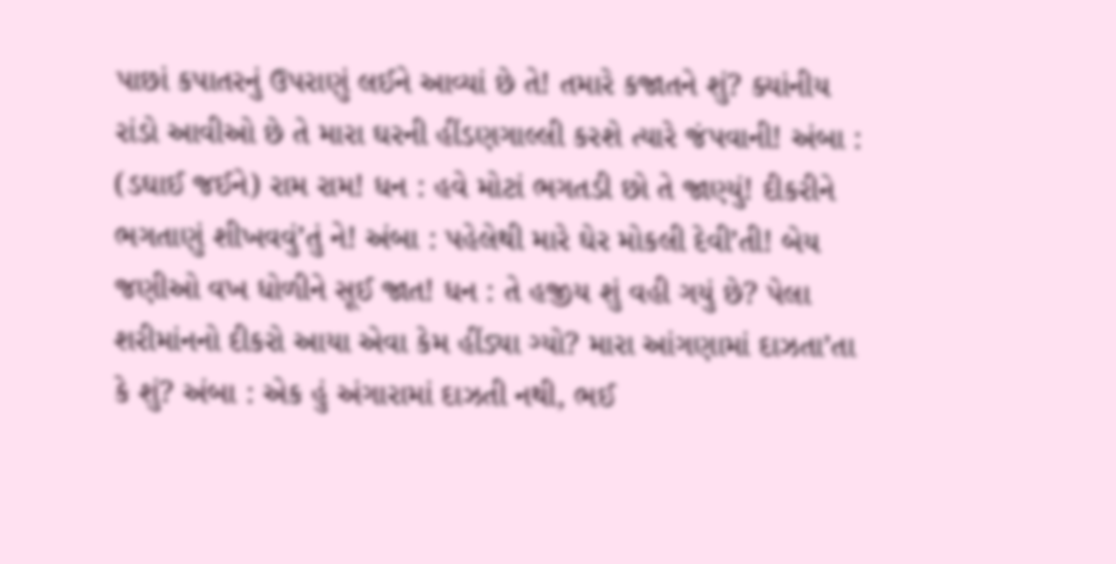પાછાં કપાતરનું ઉપરાણું લઈને આવ્યાં છે તે! તમારે કજાતને શું? ક્યાંનીય રાંડો આવીઓ છે તે મારા ઘરની હીંડણગાલ્લી કરશે ત્યારે જંપવાની! અંબા : (ડઘાઈ જઈને) રામ રામ! ધન : હવે મોટાં ભગતડી છો તે જાણ્યું! દીકરીને ભગતાણું શીખવવું’તું ને! અંબા : પહેલેથી મારે ઘેર મોકલી દેવી’તી! બેય જણીઓ વખ ધોળીને સૂઈ જાત! ધન : તે હજીય શું વહી ગયું છે? પેલા શરીમાંનનો દીકરો આયા એવા કેમ હીંડ્યા ગ્યો? મારા આંગણામાં દાઝતા’તા કે શું? અંબા : એક હું અંગારામાં દાઝતી નથી, ભઈ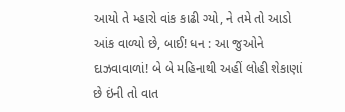આયો તે મ્હારો વાંક કાઢી ગ્યો, ને તમે તો આડો આંક વાળ્યો છે, બાઈ! ધન : આ જુઓને દાઝવાવાળાં! બે બે મહિનાથી અહીં લોહી શેકાણાં છે ઇંની તો વાત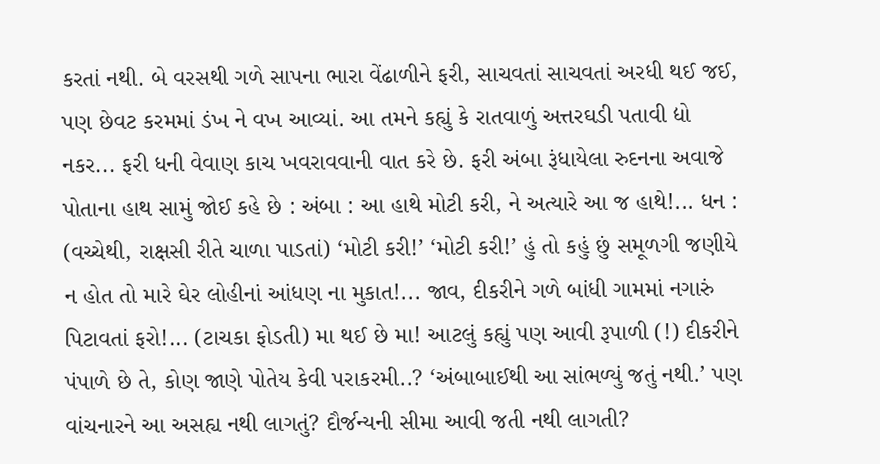કરતાં નથી. બે વરસથી ગળે સાપના ભારા વેંઢાળીને ફરી, સાચવતાં સાચવતાં અરધી થઈ જઈ, પણ છેવટ કરમમાં ડંખ ને વખ આવ્યાં. આ તમને કહ્યું કે રાતવાળું અત્તરઘડી પતાવી દ્યો નકર... ફરી ધની વેવાણ કાચ ખવરાવવાની વાત કરે છે. ફરી અંબા રૂંધાયેલા રુદનના અવાજે પોતાના હાથ સામું જોઈ કહે છે : અંબા : આ હાથે મોટી કરી, ને અત્યારે આ જ હાથે!... ધન : (વચ્ચેથી, રાક્ષસી રીતે ચાળા પાડતાં) ‘મોટી કરી!’ ‘મોટી કરી!’ હું તો કહું છું સમૂળગી જણીયે ન હોત તો મારે ઘેર લોહીનાં આંધણ ના મુકાત!... જાવ, દીકરીને ગળે બાંધી ગામમાં નગારું પિટાવતાં ફરો!... (ટાચકા ફોડતી) મા થઈ છે મા! આટલું કહ્યું પણ આવી રૂપાળી (!) દીકરીને પંપાળે છે તે, કોણ જાણે પોતેય કેવી પરાકરમી..? ‘અંબાબાઈથી આ સાંભળ્યું જતું નથી.’ પણ વાંચનારને આ અસહ્ય નથી લાગતું? દૌર્જન્યની સીમા આવી જતી નથી લાગતી?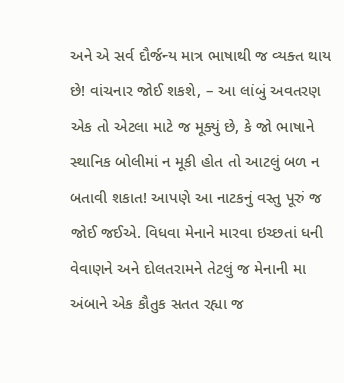અને એ સર્વ દૌર્જન્ય માત્ર ભાષાથી જ વ્યક્ત થાય છે! વાંચનાર જોઈ શકશે, – આ લાંબું અવતરણ એક તો એટલા માટે જ મૂક્યું છે, કે જો ભાષાને સ્થાનિક બોલીમાં ન મૂકી હોત તો આટલું બળ ન બતાવી શકાત! આપણે આ નાટકનું વસ્તુ પૂરું જ જોઈ જઈએ. વિધવા મેનાને મારવા ઇચ્છતાં ધની વેવાણને અને દોલતરામને તેટલું જ મેનાની મા અંબાને એક કૌતુક સતત રહ્યા જ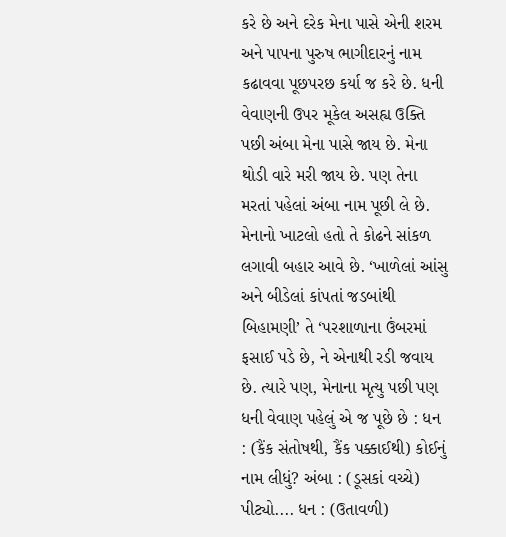કરે છે અને દરેક મેના પાસે એની શરમ અને પાપના પુરુષ ભાગીદારનું નામ કઢાવવા પૂછપરછ કર્યા જ કરે છે. ધની વેવાણની ઉપર મૂકેલ અસહ્ય ઉક્તિ પછી અંબા મેના પાસે જાય છે. મેના થોડી વારે મરી જાય છે. પણ તેના મરતાં પહેલાં અંબા નામ પૂછી લે છે. મેનાનો ખાટલો હતો તે કોઢને સાંકળ લગાવી બહાર આવે છે. ‘ખાળેલાં આંસુ અને બીડેલાં કાંપતાં જડબાંથી બિહામણી’ તે ‘પરશાળાના ઉંબરમાં ફસાઈ પડે છે, ને એનાથી રડી જવાય છે. ત્યારે પણ, મેનાના મૃત્યુ પછી પણ ધની વેવાણ પહેલું એ જ પૂછે છે : ધન : (કૈંક સંતોષથી, કૈંક પક્કાઈથી) કોઈનું નામ લીધું? અંબા : (ડૂસકાં વચ્ચે) પીટ્યો.... ધન : (ઉતાવળી)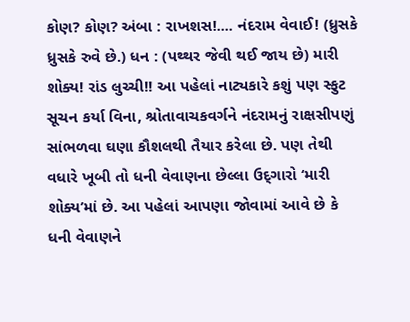કોણ? કોણ? અંબા : રાખશસ!.... નંદરામ વેવાઈ! (ધ્રુસકે ધ્રુસકે રુવે છે.) ધન : (પથ્થર જેવી થઈ જાય છે) મારી શોક્ય! રાંડ લુચ્ચી!! આ પહેલાં નાટ્યકારે કશું પણ સ્ફુટ સૂચન કર્યા વિના, શ્રોતાવાચકવર્ગને નંદરામનું રાક્ષસીપણું સાંભળવા ઘણા કૌશલથી તૈયાર કરેલા છે. પણ તેથી વધારે ખૂબી તો ધની વેવાણના છેલ્લા ઉદ્‌ગારો ‘મારી શોક્ય’માં છે. આ પહેલાં આપણા જોવામાં આવે છે કે ધની વેવાણને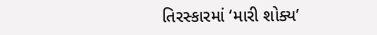તિરસ્કારમાં ‘મારી શોક્ય’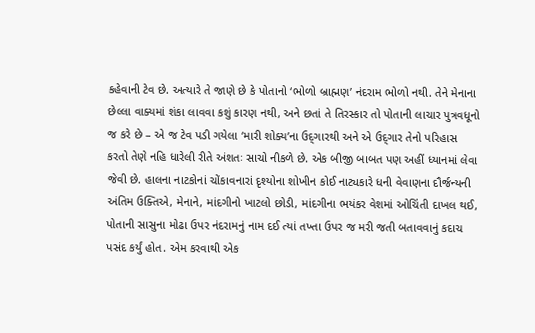કહેવાની ટેવ છે. અત્યારે તે જાણે છે કે પોતાનો ‘ભોળો બ્રાહ્મણ’ નંદરામ ભોળો નથી. તેને મેનાના છેલ્લા વાક્યમાં શંકા લાવવા કશું કારણ નથી, અને છતાં તે તિરસ્કાર તો પોતાની લાચાર પુત્રવધૂનો જ કરે છે – એ જ ટેવ પડી ગયેલા ‘મારી શોક્ય’ના ઉદ્‌ગારથી અને એ ઉદ્‌ગાર તેનો પરિહાસ કરતો તેણે નહિ ધારેલી રીતે અંશતઃ સાચો નીકળે છે. એક બીજી બાબત પણ અહીં ધ્યાનમાં લેવા જેવી છે. હાલના નાટકોનાં ચોંકાવનારાં દૃશ્યોના શોખીન કોઈ નાટ્યકારે ધની વેવાણના દૌર્જન્યની અંતિમ ઉક્તિએ, મેનાને, માંદગીનો ખાટલો છોડી, માંદગીના ભયંકર વેશમાં ઓચિંતી દાખલ થઈ, પોતાની સાસુના મોઢા ઉપર નંદરામનું નામ દઈ ત્યાં તખ્તા ઉપર જ મરી જતી બતાવવાનું કદાચ પસંદ કર્યું હોત. એમ કરવાથી એક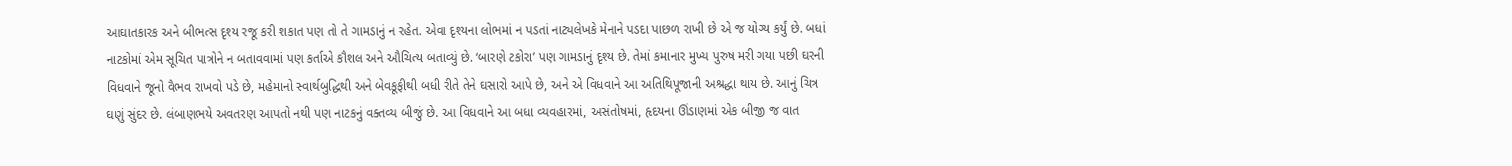આઘાતકારક અને બીભત્સ દૃશ્ય રજૂ કરી શકાત પણ તો તે ગામડાનું ન રહેત. એવા દૃશ્યના લોભમાં ન પડતાં નાટ્યલેખકે મેનાને પડદા પાછળ રાખી છે એ જ યોગ્ય કર્યું છે. બધાં નાટકોમાં એમ સૂચિત પાત્રોને ન બતાવવામાં પણ કર્તાએ કૌશલ અને ઔચિત્ય બતાવ્યું છે. ‘બારણે ટકોરા’ પણ ગામડાનું દૃશ્ય છે. તેમાં કમાનાર મુખ્ય પુરુષ મરી ગયા પછી ઘરની વિધવાને જૂનો વૈભવ રાખવો પડે છે, મહેમાનો સ્વાર્થબુદ્ધિથી અને બેવકૂફીથી બધી રીતે તેને ઘસારો આપે છે, અને એ વિધવાને આ અતિથિપૂજાની અશ્રદ્ધા થાય છે. આનું ચિત્ર ઘણું સુંદર છે. લંબાણભયે અવતરણ આપતો નથી પણ નાટકનું વક્તવ્ય બીજું છે. આ વિધવાને આ બધા વ્યવહારમાં, અસંતોષમાં, હૃદયના ઊંડાણમાં એક બીજી જ વાત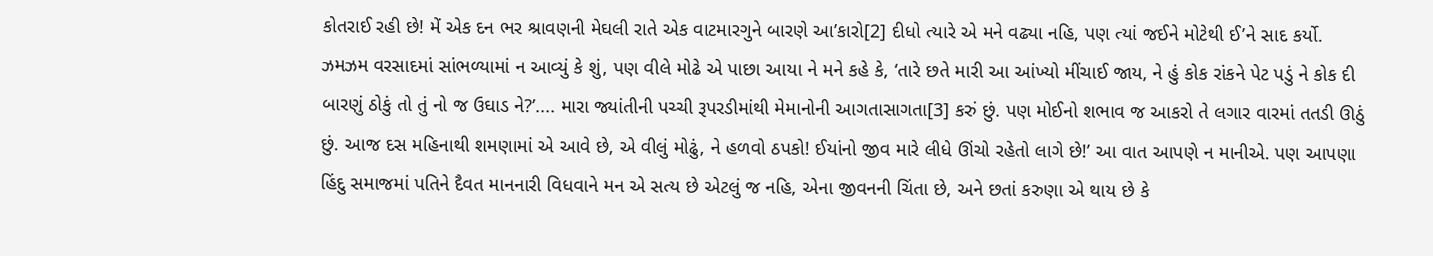કોતરાઈ રહી છે! મેં એક દન ભર શ્રાવણની મેઘલી રાતે એક વાટમારગુને બારણે આ’કારો[2] દીધો ત્યારે એ મને વઢ્યા નહિ, પણ ત્યાં જઈને મોટેથી ઈ’ને સાદ કર્યો. ઝમઝમ વરસાદમાં સાંભળ્યામાં ન આવ્યું કે શું, પણ વીલે મોઢે એ પાછા આયા ને મને કહે કે, ‘તારે છતે મારી આ આંખ્યો મીંચાઈ જાય, ને હું કોક રાંકને પેટ પડું ને કોક દી બારણું ઠોકું તો તું નો જ ઉઘાડ ને?’.... મારા જ્યાંતીની પચ્ચી રૂપરડીમાંથી મેમાનોની આગતાસાગતા[3] કરું છું. પણ મોઈનો શભાવ જ આકરો તે લગાર વારમાં તતડી ઊઠું છું. આજ દસ મહિનાથી શમણામાં એ આવે છે, એ વીલું મોઢું, ને હળવો ઠપકો! ઈયાંનો જીવ મારે લીધે ઊંચો રહેતો લાગે છે!’ આ વાત આપણે ન માનીએ. પણ આપણા હિંદુ સમાજમાં પતિને દૈવત માનનારી વિધવાને મન એ સત્ય છે એટલું જ નહિ, એના જીવનની ચિંતા છે, અને છતાં કરુણા એ થાય છે કે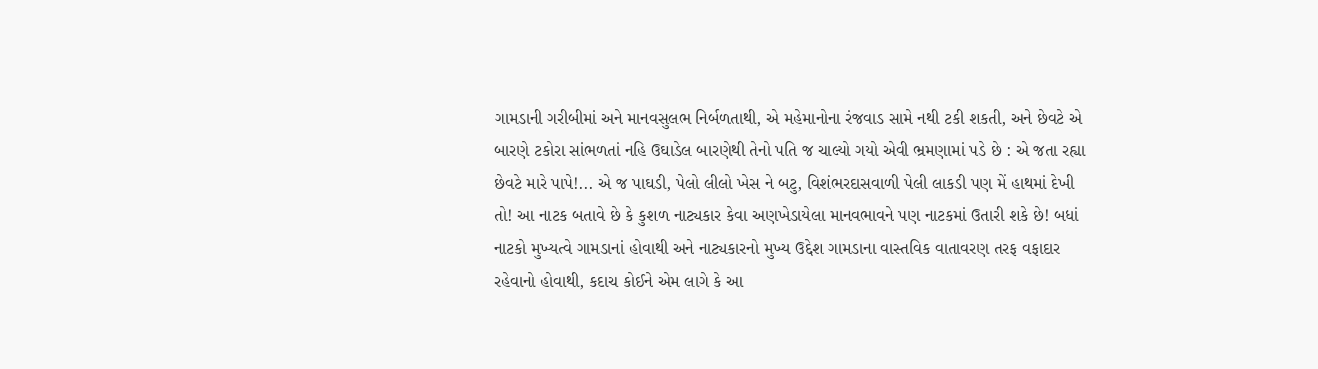ગામડાની ગરીબીમાં અને માનવસુલભ નિર્બળતાથી, એ મહેમાનોના રંજવાડ સામે નથી ટકી શકતી, અને છેવટે એ બારણે ટકોરા સાંભળતાં નહિ ઉઘાડેલ બારણેથી તેનો પતિ જ ચાલ્યો ગયો એવી ભ્રમણામાં પડે છે : એ જતા રહ્યા છેવટે મારે પાપે!... એ જ પાઘડી, પેલો લીલો ખેસ ને બટુ, વિશંભરદાસવાળી પેલી લાકડી પણ મેં હાથમાં દેખી તો! આ નાટક બતાવે છે કે કુશળ નાટ્યકાર કેવા અણખેડાયેલા માનવભાવને પણ નાટકમાં ઉતારી શકે છે! બધાં નાટકો મુખ્યત્વે ગામડાનાં હોવાથી અને નાટ્યકારનો મુખ્ય ઉદ્દેશ ગામડાના વાસ્તવિક વાતાવરણ તરફ વફાદાર રહેવાનો હોવાથી, કદાચ કોઈને એમ લાગે કે આ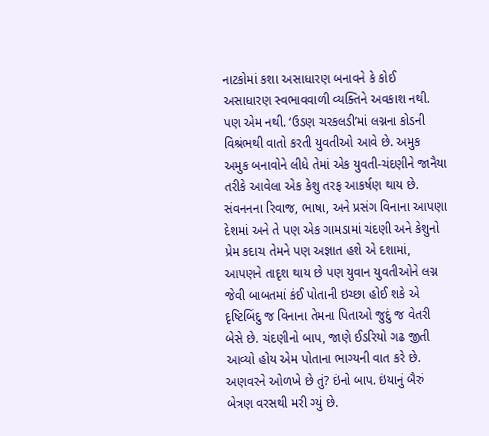નાટકોમાં કશા અસાધારણ બનાવને કે કોઈ અસાધારણ સ્વભાવવાળી વ્યક્તિને અવકાશ નથી. પણ એમ નથી. ‘ઉડણ ચરકલડી’માં લગ્નના કોડની વિશ્રંભથી વાતો કરતી યુવતીઓ આવે છે. અમુક અમુક બનાવોને લીધે તેમાં એક યુવતી-ચંદણીને જાનૈયા તરીકે આવેલા એક કેશુ તરફ આકર્ષણ થાય છે. સંવનનના રિવાજ, ભાષા, અને પ્રસંગ વિનાના આપણા દેશમાં અને તે પણ એક ગામડામાં ચંદણી અને કેશુનો પ્રેમ કદાચ તેમને પણ અજ્ઞાત હશે એ દશામાં, આપણને તાદૃશ થાય છે પણ યુવાન યુવતીઓને લગ્ન જેવી બાબતમાં કંઈ પોતાની ઇચ્છા હોઈ શકે એ દૃષ્ટિબિંદુ જ વિનાના તેમના પિતાઓ જુદું જ વેતરી બેસે છે. ચંદણીનો બાપ, જાણે ઈડરિયો ગઢ જીતી આવ્યો હોય એમ પોતાના ભાગ્યની વાત કરે છે. અણવરને ઓળખે છે તું? ઇંનો બાપ. ઇંયાનું બૈરું બેત્રણ વરસથી મરી ગ્યું છે.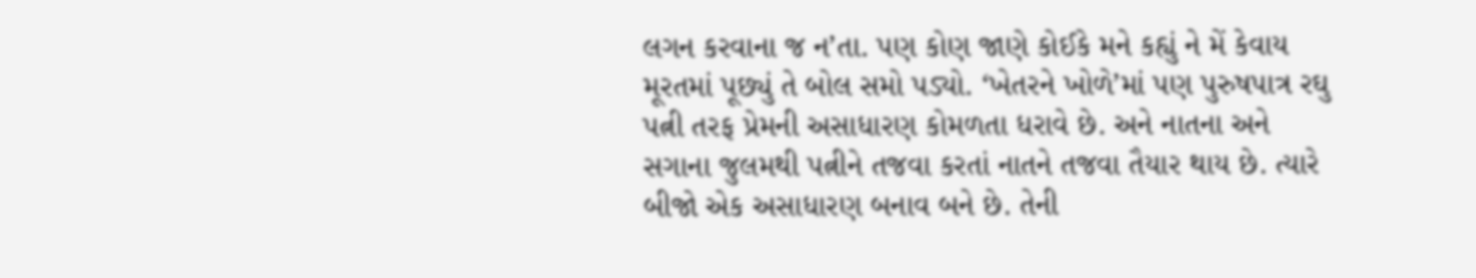લગન કરવાના જ ન’તા. પણ કોણ જાણે કોઈકે મને કહ્યું ને મેં કેવાય મૂરતમાં પૂછ્યું તે બોલ સમો પડ્યો. ‘ખેતરને ખોળે’માં પણ પુરુષપાત્ર રઘુ પત્ની તરફ પ્રેમની અસાધારણ કોમળતા ધરાવે છે. અને નાતના અને સગાના જુલમથી પત્નીને તજવા કરતાં નાતને તજવા તૈયાર થાય છે. ત્યારે બીજો એક અસાધારણ બનાવ બને છે. તેની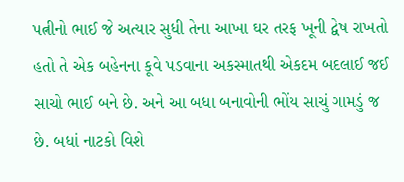પત્નીનો ભાઈ જે અત્યાર સુધી તેના આખા ઘર તરફ ખૂની દ્વેષ રાખતો હતો તે એક બહેનના કૂવે પડવાના અકસ્માતથી એકદમ બદલાઈ જઈ સાચો ભાઈ બને છે. અને આ બધા બનાવોની ભોંય સાચું ગામડું જ છે. બધાં નાટકો વિશે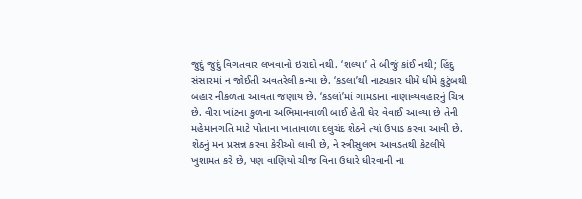જુદું જુદું વિગતવાર લખવાનો ઇરાદો નથી. ‘શલ્યા’ તે બીજું કાંઈ નથી; હિંદુ સંસારમાં ન જોઈતી અવતરેલી કન્યા છે. ‘કડલા’થી નાટ્યકાર ધીમે ધીમે કુટુંબથી બહાર નીકળતા આવતા જણાય છે. ‘કડલાં’માં ગામડાના નાણાવ્યવહારનું ચિત્ર છે. વીરા ખાંટના કુળના અભિમાનવાળી બાઈ હેતી ઘેર વેવાઈ આવ્યા છે તેની મહેમાનગતિ માટે પોતાના ખાતાવાળા દલુચંદ શેઠને ત્યાં ઉપાડ કરવા આવી છે. શેઠનું મન પ્રસન્ન કરવા કેરીઓ લાવી છે, ને સ્ત્રીસુલભ આવડતથી કેટલીયે ખુશામત કરે છે, પણ વાણિયો ચીજ વિના ઉધારે ધીરવાની ના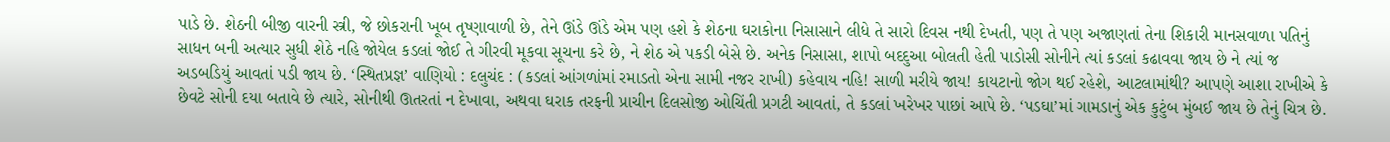પાડે છે. શેઠની બીજી વારની સ્ત્રી, જે છોકરાની ખૂબ તૃષ્ણાવાળી છે, તેને ઊંડે ઊંડે એમ પણ હશે કે શેઠના ઘરાકોના નિસાસાને લીધે તે સારો દિવસ નથી દેખતી, પણ તે પણ અજાણતાં તેના શિકારી માનસવાળા પતિનું સાધન બની અત્યાર સુધી શેઠે નહિ જોયેલ કડલાં જોઈ તે ગીરવી મૂકવા સૂચના કરે છે, ને શેઠ એ પકડી બેસે છે. અનેક નિસાસા, શાપો બદદુઆ બોલતી હેતી પાડોસી સોનીને ત્યાં કડલાં કઢાવવા જાય છે ને ત્યાં જ અડબડિયું આવતાં પડી જાય છે. ‘સ્થિતપ્રજ્ઞ’ વાણિયો : દલુચંદ : (કડલાં આંગળાંમાં રમાડતો એના સામી નજર રાખી) કહેવાય નહિ! સાળી મરીયે જાય! કાયટાનો જોગ થઈ રહેશે, આટલામાંથી? આપણે આશા રાખીએ કે છેવટે સોની દયા બતાવે છે ત્યારે, સોનીથી ઊતરતાં ન દેખાવા, અથવા ઘરાક તરફની પ્રાચીન દિલસોજી ઓચિંતી પ્રગટી આવતાં, તે કડલાં ખરેખર પાછાં આપે છે. ‘પડઘા’માં ગામડાનું એક કુટુંબ મુંબઈ જાય છે તેનું ચિત્ર છે.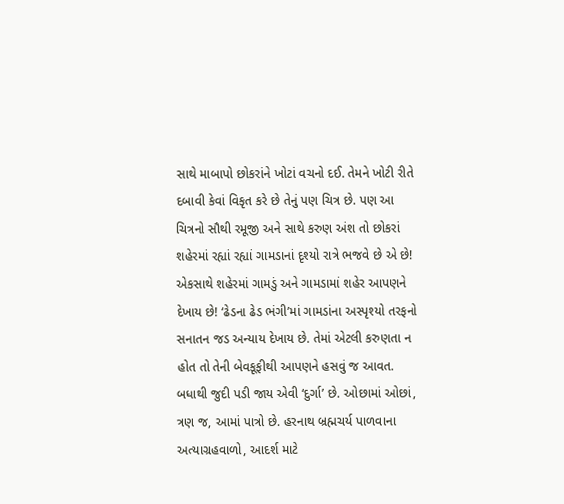સાથે માબાપો છોકરાંને ખોટાં વચનો દઈ. તેમને ખોટી રીતે દબાવી કેવાં વિકૃત કરે છે તેનું પણ ચિત્ર છે. પણ આ ચિત્રનો સૌથી રમૂજી અને સાથે કરુણ અંશ તો છોકરાં શહેરમાં રહ્યાં રહ્યાં ગામડાનાં દૃશ્યો રાત્રે ભજવે છે એ છે! એકસાથે શહેરમાં ગામડું અને ગામડામાં શહેર આપણને દેખાય છે! ‘ઢેડના ઢેડ ભંગી’માં ગામડાંના અસ્પૃશ્યો તરફનો સનાતન જડ અન્યાય દેખાય છે. તેમાં એટલી કરુણતા ન હોત તો તેની બેવકૂફીથી આપણને હસવું જ આવત. બધાથી જુદી પડી જાય એવી ‘દુર્ગા’ છે. ઓછામાં ઓછાં, ત્રણ જ, આમાં પાત્રો છે. હરનાથ બ્રહ્મચર્ય પાળવાના અત્યાગ્રહવાળો, આદર્શ માટે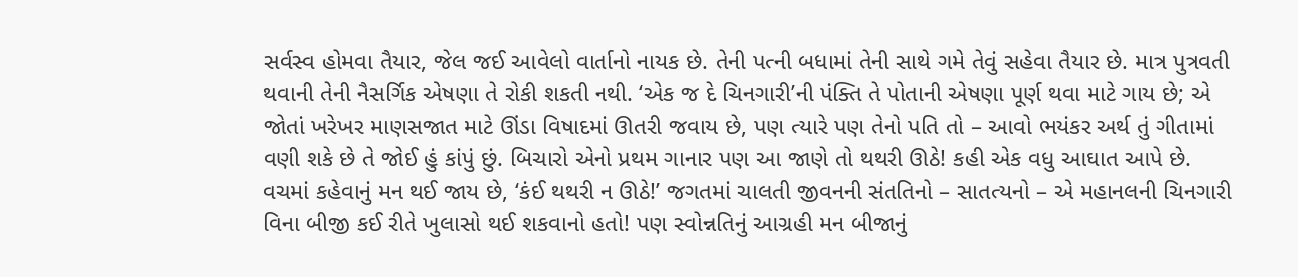સર્વસ્વ હોમવા તૈયાર, જેલ જઈ આવેલો વાર્તાનો નાયક છે. તેની પત્ની બધામાં તેની સાથે ગમે તેવું સહેવા તૈયાર છે. માત્ર પુત્રવતી થવાની તેની નૈસર્ગિક એષણા તે રોકી શકતી નથી. ‘એક જ દે ચિનગારી’ની પંક્તિ તે પોતાની એષણા પૂર્ણ થવા માટે ગાય છે; એ જોતાં ખરેખર માણસજાત માટે ઊંડા વિષાદમાં ઊતરી જવાય છે, પણ ત્યારે પણ તેનો પતિ તો – આવો ભયંકર અર્થ તું ગીતામાં વણી શકે છે તે જોઈ હું કાંપું છું. બિચારો એનો પ્રથમ ગાનાર પણ આ જાણે તો થથરી ઊઠે! કહી એક વધુ આઘાત આપે છે. વચમાં કહેવાનું મન થઈ જાય છે, ‘કંઈ થથરી ન ઊઠે!’ જગતમાં ચાલતી જીવનની સંતતિનો – સાતત્યનો – એ મહાનલની ચિનગારી વિના બીજી કઈ રીતે ખુલાસો થઈ શકવાનો હતો! પણ સ્વોન્નતિનું આગ્રહી મન બીજાનું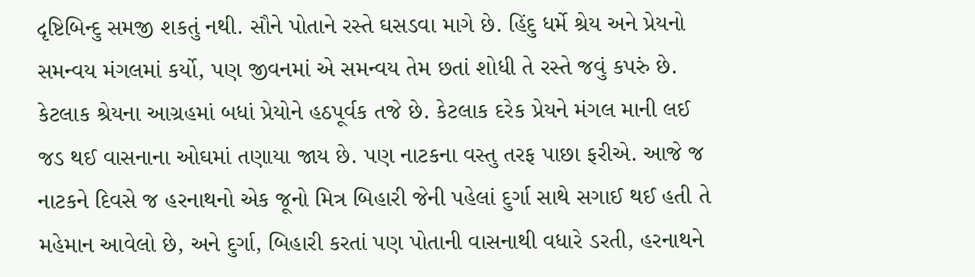દૃષ્ટિબિન્દુ સમજી શકતું નથી. સૌને પોતાને રસ્તે ઘસડવા માગે છે. હિંદુ ધર્મે શ્રેય અને પ્રેયનો સમન્વય મંગલમાં કર્યો, પણ જીવનમાં એ સમન્વય તેમ છતાં શોધી તે રસ્તે જવું કપરું છે. કેટલાક શ્રેયના આગ્રહમાં બધાં પ્રેયોને હઠપૂર્વક તજે છે. કેટલાક દરેક પ્રેયને મંગલ માની લઈ જડ થઈ વાસનાના ઓઘમાં તણાયા જાય છે. પણ નાટકના વસ્તુ તરફ પાછા ફરીએ. આજે જ નાટકને દિવસે જ હરનાથનો એક જૂનો મિત્ર બિહારી જેની પહેલાં દુર્ગા સાથે સગાઈ થઈ હતી તે મહેમાન આવેલો છે, અને દુર્ગા, બિહારી કરતાં પણ પોતાની વાસનાથી વધારે ડરતી, હરનાથને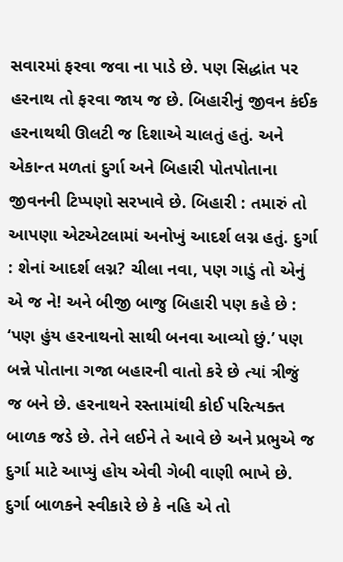સવારમાં ફરવા જવા ના પાડે છે. પણ સિદ્ધાંત પર હરનાથ તો ફરવા જાય જ છે. બિહારીનું જીવન કંઈક હરનાથથી ઊલટી જ દિશાએ ચાલતું હતું. અને એકાન્ત મળતાં દુર્ગા અને બિહારી પોતપોતાના જીવનની ટિપ્પણો સરખાવે છે. બિહારી : તમારું તો આપણા એટએટલામાં અનોખું આદર્શ લગ્ન હતું. દુર્ગા : શેનાં આદર્શ લગ્ન? ચીલા નવા, પણ ગાડું તો એનું એ જ ને! અને બીજી બાજુ બિહારી પણ કહે છે : ‘પણ હુંય હરનાથનો સાથી બનવા આવ્યો છું.’ પણ બન્ને પોતાના ગજા બહારની વાતો કરે છે ત્યાં ત્રીજું જ બને છે. હરનાથને રસ્તામાંથી કોઈ પરિત્યક્ત બાળક જડે છે. તેને લઈને તે આવે છે અને પ્રભુએ જ દુર્ગા માટે આપ્યું હોય એવી ગેબી વાણી ભાખે છે. દુર્ગા બાળકને સ્વીકારે છે કે નહિ એ તો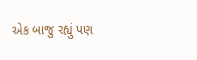એક બાજુ રહ્યું પણ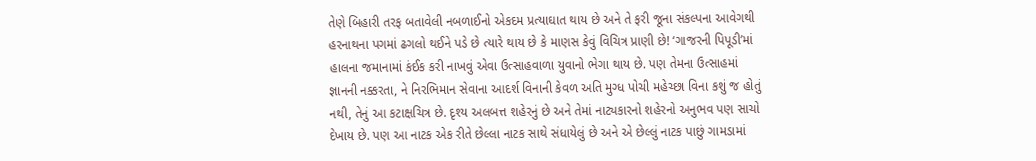તેણે બિહારી તરફ બતાવેલી નબળાઈનો એકદમ પ્રત્યાઘાત થાય છે અને તે ફરી જૂના સંકલ્પના આવેગથી હરનાથના પગમાં ઢગલો થઈને પડે છે ત્યારે થાય છે કે માણસ કેવું વિચિત્ર પ્રાણી છે! ‘ગાજરની પિપૂડી’માં હાલના જમાનામાં કંઈક કરી નાખવું એવા ઉત્સાહવાળા યુવાનો ભેગા થાય છે. પણ તેમના ઉત્સાહમાં જ્ઞાનની નક્કરતા, ને નિરભિમાન સેવાના આદર્શ વિનાની કેવળ અતિ મુગ્ધ પોચી મહેચ્છા વિના કશું જ હોતું નથી, તેનું આ કટાક્ષચિત્ર છે. દૃશ્ય અલબત્ત શહેરનું છે અને તેમાં નાટ્યકારનો શહેરનો અનુભવ પણ સાચો દેખાય છે. પણ આ નાટક એક રીતે છેલ્લા નાટક સાથે સંધાયેલું છે અને એ છેલ્લું નાટક પાછું ગામડામાં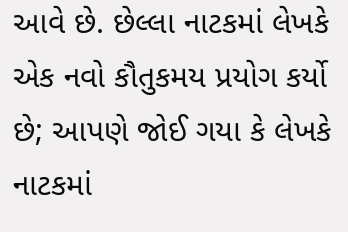આવે છે. છેલ્લા નાટકમાં લેખકે એક નવો કૌતુકમય પ્રયોગ કર્યો છે; આપણે જોઈ ગયા કે લેખકે નાટકમાં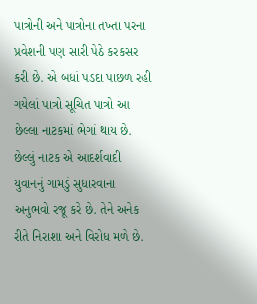પાત્રોની અને પાત્રોના તખ્તા પરના પ્રવેશની પણ સારી પેઠે કરકસર કરી છે. એ બધાં પડદા પાછળ રહી ગયેલાં પાત્રો સૂચિત પાત્રો આ છેલ્લા નાટકમાં ભેગાં થાય છે. છેલ્લું નાટક એ આદર્શવાદી યુવાનનું ગામડું સુધારવાના અનુભવો રજૂ કરે છે. તેને અનેક રીતે નિરાશા અને વિરોધ મળે છે.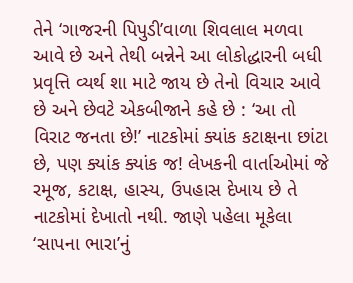તેને ‘ગાજરની પિપુડી’વાળા શિવલાલ મળવા આવે છે અને તેથી બન્નેને આ લોકોદ્ધારની બધી પ્રવૃત્તિ વ્યર્થ શા માટે જાય છે તેનો વિચાર આવે છે અને છેવટે એકબીજાને કહે છે : ‘આ તો વિરાટ જનતા છે!’ નાટકોમાં ક્યાંક કટાક્ષના છાંટા છે, પણ ક્યાંક ક્યાંક જ! લેખકની વાર્તાઓમાં જે રમૂજ, કટાક્ષ, હાસ્ય, ઉપહાસ દેખાય છે તે નાટકોમાં દેખાતો નથી. જાણે પહેલા મૂકેલા ‘સાપના ભારા’નું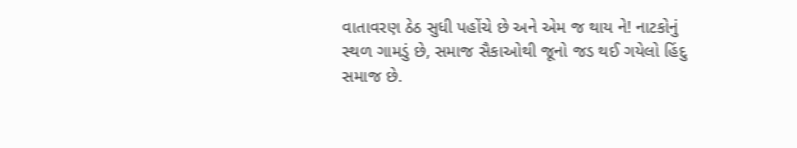વાતાવરણ ઠેઠ સુધી પહોંચે છે અને એમ જ થાય ને! નાટકોનું સ્થળ ગામડું છે, સમાજ સૈકાઓથી જૂનો જડ થઈ ગયેલો હિંદુ સમાજ છે.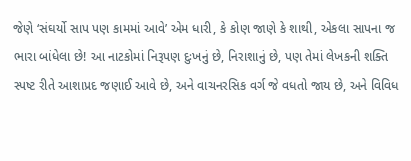જેણે ‘સંઘર્યો સાપ પણ કામમાં આવે’ એમ ધારી, કે કોણ જાણે કે શાથી, એકલા સાપના જ ભારા બાંધેલા છે! આ નાટકોમાં નિરૂપણ દુઃખનું છે, નિરાશાનું છે, પણ તેમાં લેખકની શક્તિ સ્પષ્ટ રીતે આશાપ્રદ જણાઈ આવે છે, અને વાચનરસિક વર્ગ જે વધતો જાય છે, અને વિવિધ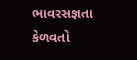ભાવરસજ્ઞતા કેળવતો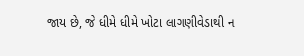જાય છે, જે ધીમે ધીમે ખોટા લાગણીવેડાથી ન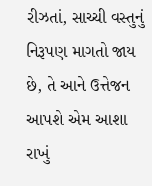રીઝતાં, સાચ્ચી વસ્તુનું નિરૂપણ માગતો જાય છે, તે આને ઉત્તેજન આપશે એમ આશા રાખું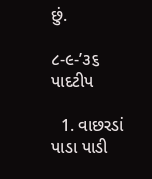છું.

૮-૯-’૩૬
પાદટીપ

  1. વાછરડાં પાડા પાડી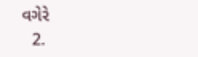વગેરે
  2.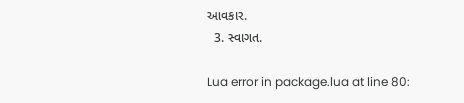આવકાર.
  3. સ્વાગત.

Lua error in package.lua at line 80: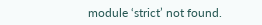module ‘strict’ not found.